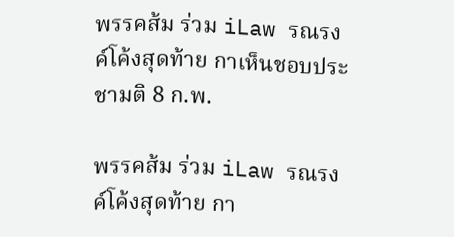พรรคส้ม ร่วม iLaw รณรงค์โค้งสุดท้าย กาเห็นชอบประชามติ 8 ก.พ.

พรรคส้ม ร่วม iLaw รณรงค์โค้งสุดท้าย กา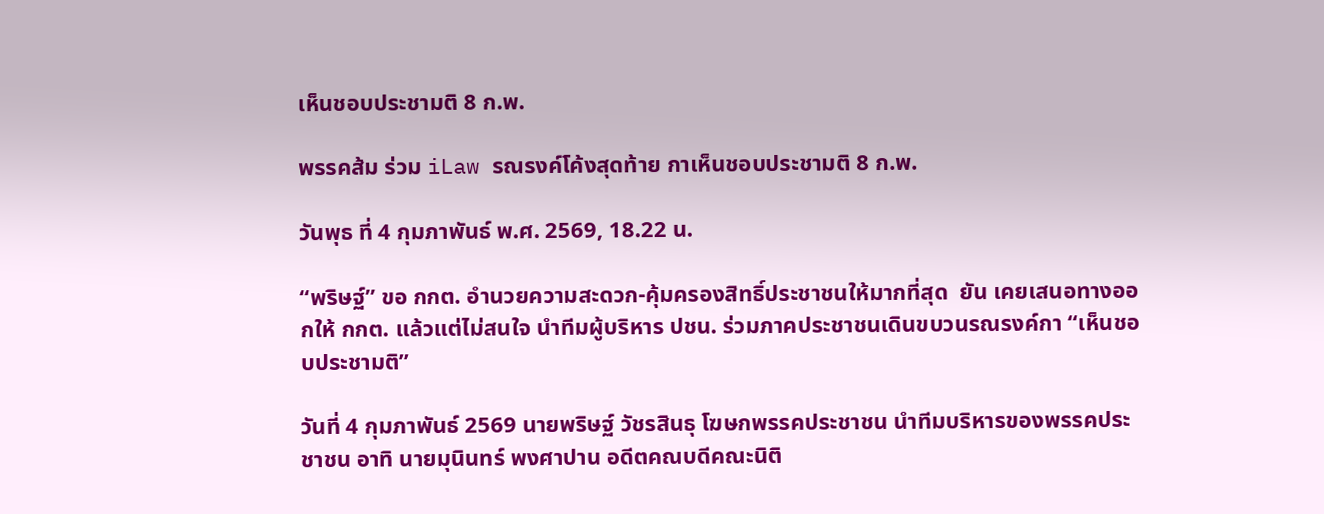เห็นชอบประชามติ 8 ก.พ.

พรรคส้ม ร่วม iLaw รณรงค์โค้งสุดท้าย กาเห็นชอบประชามติ 8 ก.พ.

วันพุธ ที่ 4 กุมภาพันธ์ พ.ศ. 2569, 18.22 น.

“พริษฐ์” ขอ กกต. อำนวยความสะดวก-คุ้มครองสิทธิ์ประชาชนให้มากที่สุด  ยัน เคยเสนอทางออกให้ กกต. แล้วแต่ไม่สนใจ นำทีมผู้บริหาร ปชน. ร่วมภาคประชาชนเดินขบวนรณรงค์กา “เห็นชอบประชามติ”

วันที่ 4 กุมภาพันธ์ 2569 นายพริษฐ์ วัชรสินธุ โฆษกพรรคประชาชน นำทีมบริหารของพรรคประชาชน อาทิ นายมุนินทร์ พงศาปาน อดีตคณบดีคณะนิติ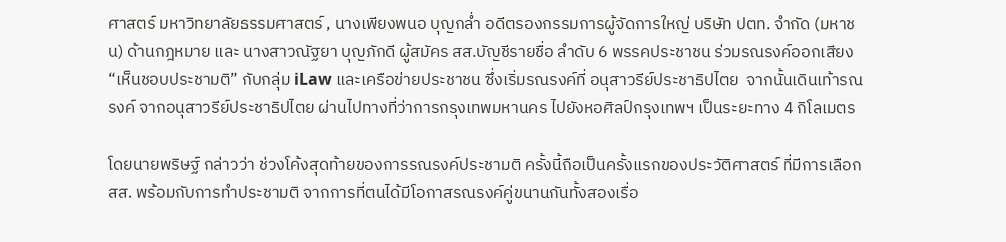ศาสตร์ มหาวิทยาลัยธรรมศาสตร์ , นางเพียงพนอ บุญกล่ำ อดีตรองกรรมการผู้จัดการใหญ่ บริษัท ปตท. จำกัด (มหาชน) ด้านกฎหมาย และ นางสาวณัฐยา บุญภักดี ผู้สมัคร สส.บัญชีรายชื่อ ลำดับ 6 พรรคประชาชน ร่วมรณรงค์ออกเสียง “เห็นชอบประชามติ” กับกลุ่ม iLaw และเครือข่ายประชาชน ซึ่งเริ่มรณรงค์ที่ อนุสาวรีย์ประชาธิปไตย  จากนั้นเดินเท้ารณรงค์ จากอนุสาวรีย์ประชาธิปไตย ผ่านไปทางที่ว่าการกรุงเทพมหานคร ไปยังหอศิลป์กรุงเทพฯ เป็นระยะทาง 4 กิโลเมตร

โดยนายพริษฐ์ กล่าวว่า ช่วงโค้งสุดท้ายของการรณรงค์ประชามติ ครั้งนี้ถือเป็นครั้งแรกของประวัติศาสตร์ ที่มีการเลือก สส. พร้อมกับการทำประชามติ จากการที่ตนได้มีโอกาสรณรงค์คู่ขนานกันทั้งสองเรื่อ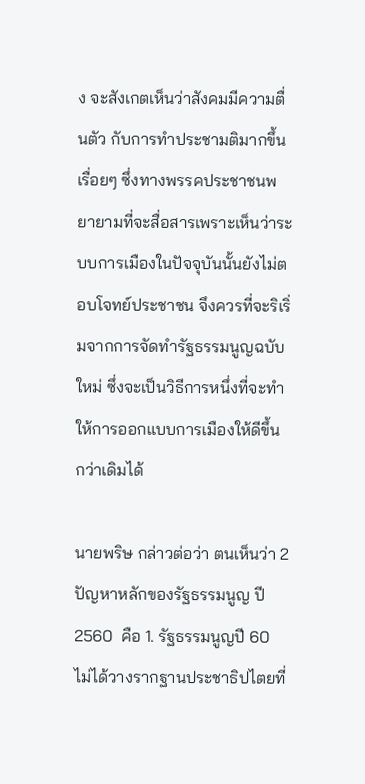ง จะสังเกตเห็นว่าสังคมมีความตื่นตัว กับการทำประชามติมากขึ้นเรื่อยๆ ซึ่งทางพรรคประชาชนพยายามที่จะสื่อสารเพราะเห็นว่าระบบการเมืองในปัจจุบันนั้นยังไม่ตอบโจทย์ประชาชน จึงควรที่จะริเริ่มจากการจัดทำรัฐธรรมนูญฉบับใหม่ ซึ่งจะเป็นวิธีการหนึ่งที่จะทำให้การออกแบบการเมืองให้ดีขึ้น กว่าเดิมได้

นายพริษ กล่าวต่อว่า ตนเห็นว่า 2 ปัญหาหลักของรัฐธรรมนูญ ปี 2560  คือ 1. รัฐธรรมนูญปี 60 ไม่ได้วางรากฐานประชาธิปไตยที่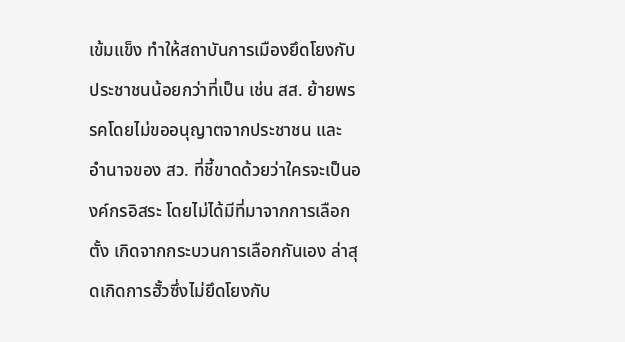เข้มแข็ง ทำให้สถาบันการเมืองยึดโยงกับประชาชนน้อยกว่าที่เป็น เช่น สส. ย้ายพรรคโดยไม่ขออนุญาตจากประชาชน และ อำนาจของ สว. ที่ชี้ขาดด้วยว่าใครจะเป็นองค์กรอิสระ โดยไม่ได้มีที่มาจากการเลือกตั้ง เกิดจากกระบวนการเลือกกันเอง ล่าสุดเกิดการฮั้วซึ่งไม่ยึดโยงกับ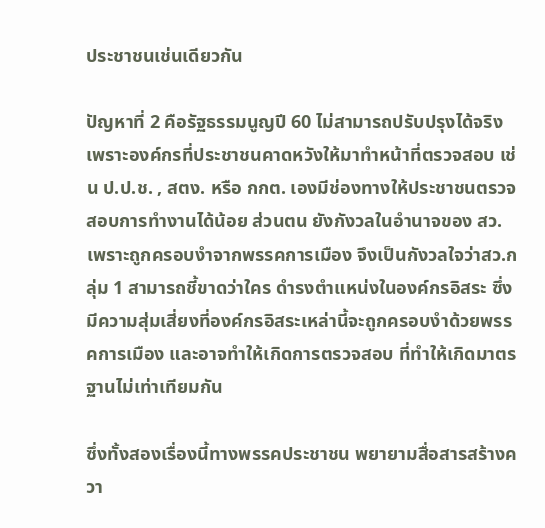ประชาชนเช่นเดียวกัน

ปัญหาที่ 2 คือรัฐธรรมนูญปี 60 ไม่สามารถปรับปรุงได้จริง เพราะองค์กรที่ประชาชนคาดหวังให้มาทำหน้าที่ตรวจสอบ เช่น ป.ป.ช. , สตง. หรือ กกต. เองมีช่องทางให้ประชาชนตรวจสอบการทำงานได้น้อย ส่วนตน ยังกังวลในอำนาจของ สว. เพราะถูกครอบงำจากพรรคการเมือง จึงเป็นกังวลใจว่าสว.กลุ่ม 1 สามารถชี้ขาดว่าใคร ดำรงตำแหน่งในองค์กรอิสระ ซึ่งมีความสุ่มเสี่ยงที่องค์กรอิสระเหล่านี้จะถูกครอบงำด้วยพรรคการเมือง และอาจทำให้เกิดการตรวจสอบ ที่ทำให้เกิดมาตรฐานไม่เท่าเทียมกัน

ซึ่งทั้งสองเรื่องนี้ทางพรรคประชาชน พยายามสื่อสารสร้างควา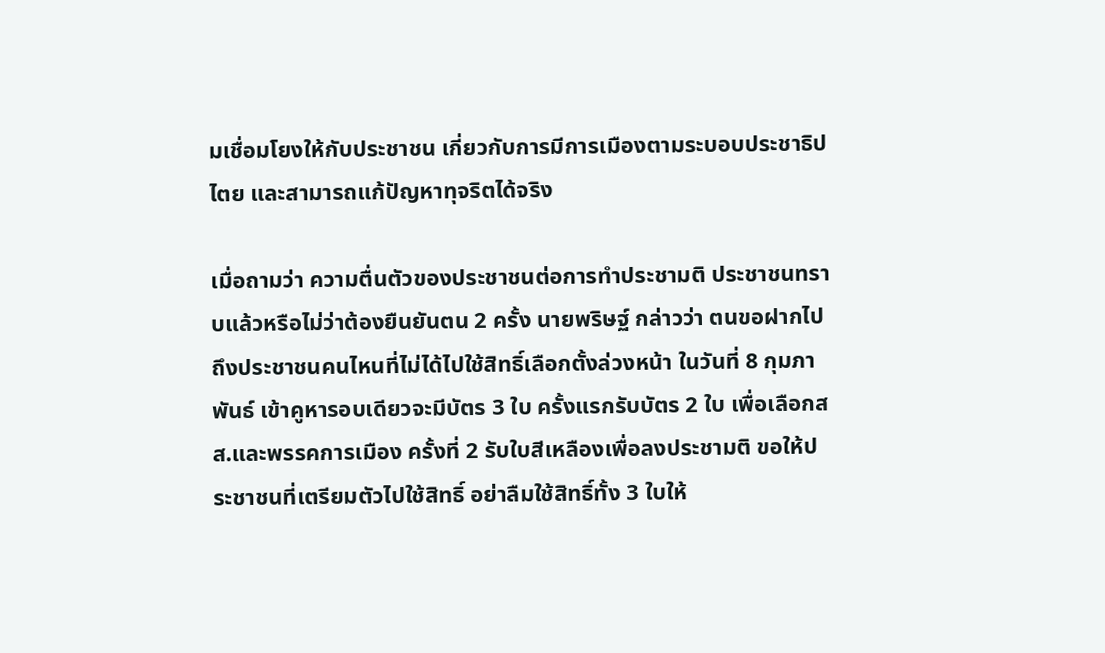มเชื่อมโยงให้กับประชาชน เกี่ยวกับการมีการเมืองตามระบอบประชาธิปไตย และสามารถแก้ปัญหาทุจริตได้จริง

เมื่อถามว่า ความตื่นตัวของประชาชนต่อการทำประชามติ ประชาชนทราบแล้วหรือไม่ว่าต้องยืนยันตน 2 ครั้ง นายพริษฐ์ กล่าวว่า ตนขอฝากไปถึงประชาชนคนไหนที่ไม่ได้ไปใช้สิทธิ์เลือกตั้งล่วงหน้า ในวันที่ 8 กุมภาพันธ์ เข้าคูหารอบเดียวจะมีบัตร 3 ใบ ครั้งแรกรับบัตร 2 ใบ เพื่อเลือกสส.และพรรคการเมือง ครั้งที่ 2 รับใบสีเหลืองเพื่อลงประชามติ ขอให้ประชาชนที่เตรียมตัวไปใช้สิทธิ์ อย่าลืมใช้สิทธิ์ทั้ง 3 ใบให้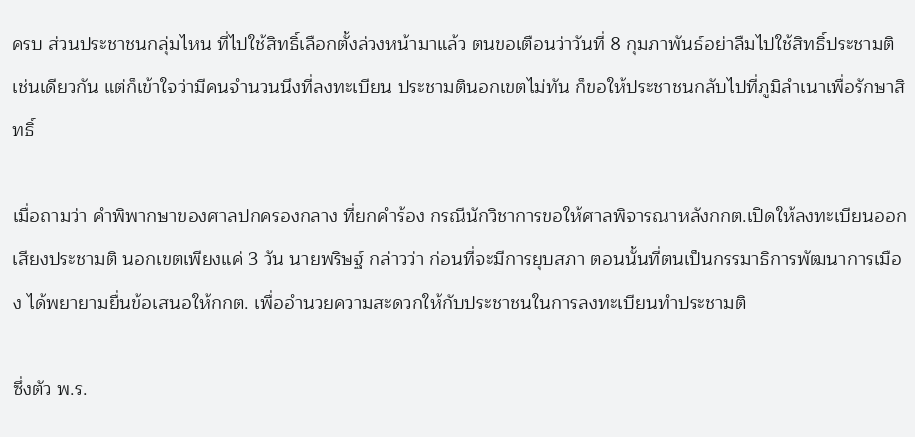ครบ ส่วนประชาชนกลุ่มไหน ที่ไปใช้สิทธิ์เลือกตั้งล่วงหน้ามาแล้ว ตนขอเตือนว่าวันที่ 8 กุมภาพันธ์อย่าลืมไปใช้สิทธิ์ประชามติเช่นเดียวกัน แต่ก็เข้าใจว่ามีคนจำนวนนึงที่ลงทะเบียน ประชามตินอกเขตไม่ทัน ก็ขอให้ประชาชนกลับไปที่ภูมิลำเนาเพื่อรักษาสิทธิ์

เมื่อถามว่า คำพิพากษาของศาลปกครองกลาง ที่ยกคำร้อง กรณีนักวิชาการขอให้ศาลพิจารณาหลังกกต.เปิดให้ลงทะเบียนออกเสียงประชามติ นอกเขตเพียงแค่ 3 วัน นายพริษฐ์ กล่าวว่า ก่อนที่จะมีการยุบสภา ตอนนั้นที่ตนเป็นกรรมาธิการพัฒนาการเมือง ได้พยายามยื่นข้อเสนอให้กกต. เพื่ออำนวยความสะดวกให้กับประชาชนในการลงทะเบียนทำประชามติ

ซึ่งตัว พ.ร.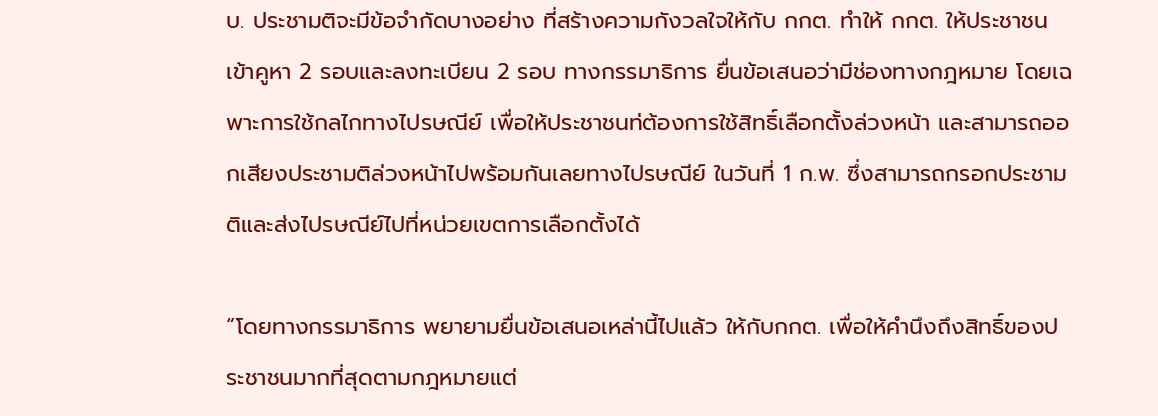บ. ประชามติจะมีข้อจำกัดบางอย่าง ที่สร้างความกังวลใจให้กับ กกต. ทำให้ กกต. ให้ประชาชนเข้าคูหา 2 รอบและลงทะเบียน 2 รอบ ทางกรรมาธิการ ยื่นข้อเสนอว่ามีช่องทางกฎหมาย โดยเฉพาะการใช้กลไกทางไปรษณีย์ เพื่อให้ประชาชนท่ต้องการใช้สิทธิ์เลือกตั้งล่วงหน้า และสามารถออกเสียงประชามติล่วงหน้าไปพร้อมกันเลยทางไปรษณีย์ ในวันที่ 1 ก.พ. ซึ่งสามารถกรอกประชามติและส่งไปรษณีย์ไปที่หน่วยเขตการเลือกตั้งได้

“โดยทางกรรมาธิการ พยายามยื่นข้อเสนอเหล่านี้ไปแล้ว ให้กับกกต. เพื่อให้คำนึงถึงสิทธิ์ของประชาชนมากที่สุดตามกฎหมายแต่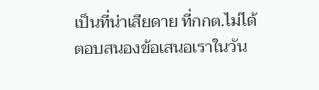เป็นที่น่าเสียดาย ที่กกต.ไม่ได้ ตอบสนองข้อเสนอเราในวัน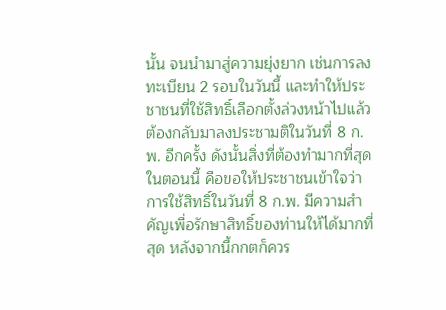นั้น จนนำมาสู่ความยุ่งยาก เช่นการลงทะเบียน 2 รอบในวันนี้ และทำให้ประชาชนที่ใช้สิทธิ์เลือกตั้งล่วงหน้าไปแล้วต้องกลับมาลงประชามติในวันที่ 8 ก.พ. อีกครั้ง ดังนั้นสิ่งที่ต้องทำมากที่สุดในตอนนี้ คือขอให้ประชาชนเข้าใจว่าการใช้สิทธิ์ในวันที่ 8 ก.พ. มีความสำคัญเพื่อรักษาสิทธิ์ของท่านให้ได้มากที่สุด หลังจากนี้กกตก็ควร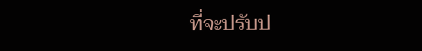ที่จะปรับป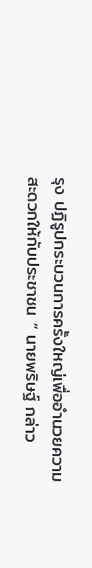รุง ปฏิรูปกระบวนการครั้งใหญ่เพื่ออำนวยความสะดวกให้กับประชาชน ” นายพริษฐ์ กล่าว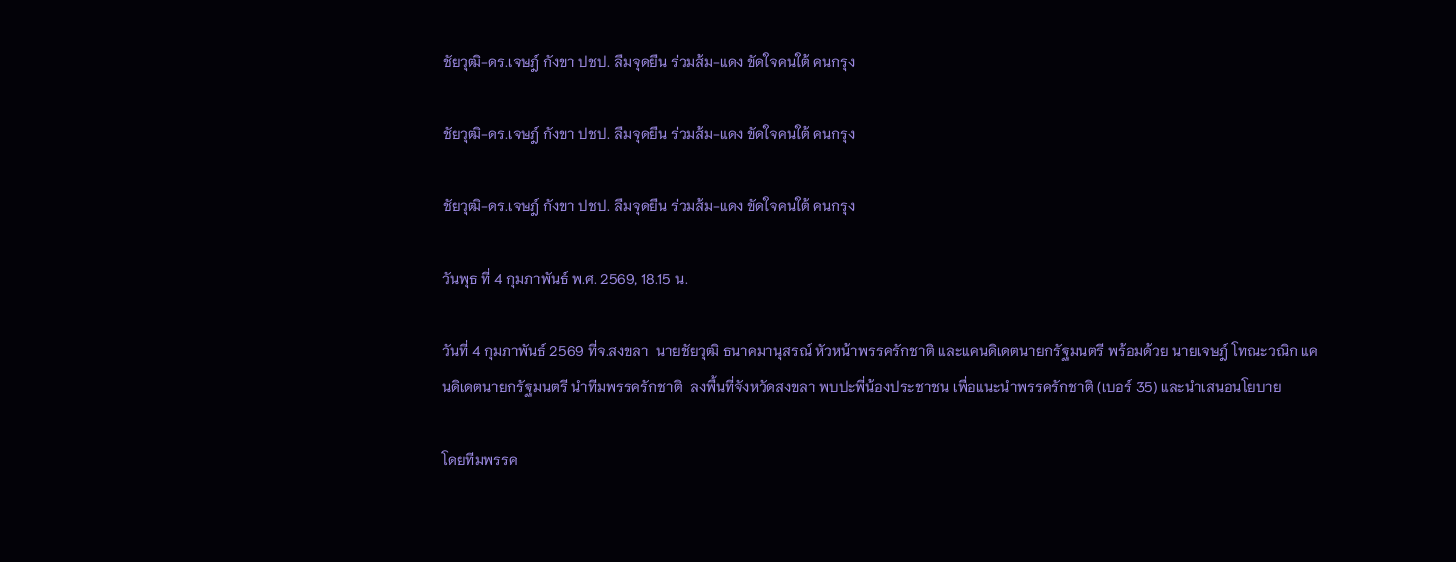ชัยวุฒิ-ดร.เจษฎ์ กังขา ปชป. ลืมจุดยืน ร่วมส้ม-แดง ขัดใจคนใต้ คนกรุง

ชัยวุฒิ-ดร.เจษฎ์ กังขา ปชป. ลืมจุดยืน ร่วมส้ม-แดง ขัดใจคนใต้ คนกรุง

ชัยวุฒิ-ดร.เจษฎ์ กังขา ปชป. ลืมจุดยืน ร่วมส้ม-แดง ขัดใจคนใต้ คนกรุง

วันพุธ ที่ 4 กุมภาพันธ์ พ.ศ. 2569, 18.15 น.

วันที่ 4 กุมภาพันธ์ 2569 ที่จ.สงขลา  นายชัยวุฒิ ธนาคมานุสรณ์ หัวหน้าพรรครักชาติ และแคนดิเดตนายกรัฐมนตรี พร้อมด้วย นายเจษฎ์ โทณะวณิก แคนดิเดตนายกรัฐมนตรี นำทีมพรรครักชาติ  ลงพื้นที่จังหวัดสงขลา พบปะพี่น้องประชาชน เพื่อแนะนำพรรครักชาติ (เบอร์ 35) และนำเสนอนโยบาย

โดยทีมพรรค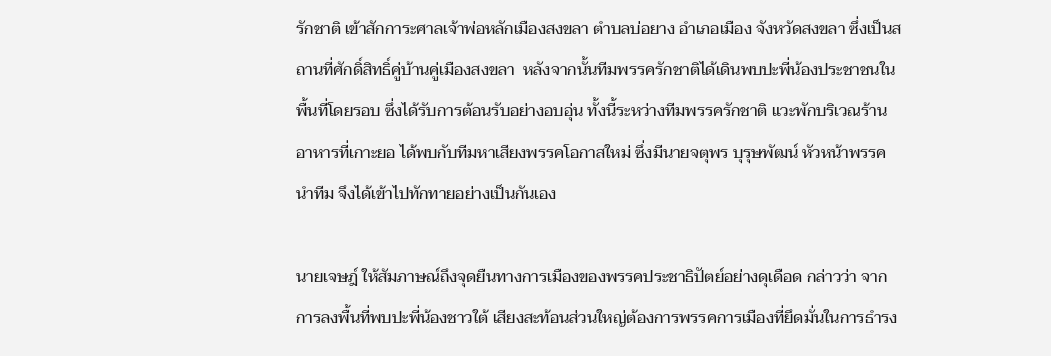รักชาติ เข้าสักการะศาลเจ้าพ่อหลักเมืองสงขลา ตำบลบ่อยาง อำเภอเมือง จังหวัดสงขลา ซึ่งเป็นสถานที่ศักดิ์สิทธิ์คู่บ้านคู่เมืองสงขลา  หลังจากนั้นทีมพรรครักชาติได้เดินพบปะพี่น้องประชาชนในพื้นที่โดยรอบ ซึ่งได้รับการต้อนรับอย่างอบอุ่น ทั้งนี้ระหว่างทีมพรรครักชาติ แวะพักบริเวณร้านอาหารที่เกาะยอ ได้พบกับทีมหาเสียงพรรคโอกาสใหม่ ซึ่งมีนายจตุพร บุรุษพัฒน์ หัวหน้าพรรคนำทีม จึงได้เข้าไปทักทายอย่างเป็นกันเอง

นายเจษฎ์ ให้สัมภาษณ์ถึงจุดยืนทางการเมืองของพรรคประชาธิปัตย์อย่างดุเดือด กล่าวว่า จากการลงพื้นที่พบปะพี่น้องชาวใต้ เสียงสะท้อนส่วนใหญ่ต้องการพรรคการเมืองที่ยึดมั่นในการธำรง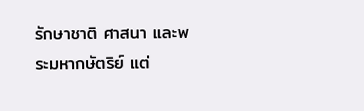รักษาชาติ ศาสนา และพระมหากษัตริย์ แต่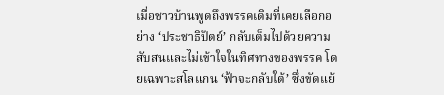เมื่อชาวบ้านพูดถึงพรรคเดิมที่เคยเลือกอย่าง ‘ประชาธิปัตย์’ กลับเต็มไปด้วยความสับสนและไม่เข้าใจในทิศทางของพรรค โดยเฉพาะสโลแกน ‘ฟ้าจะกลับใต้’ ซึ่งขัดแย้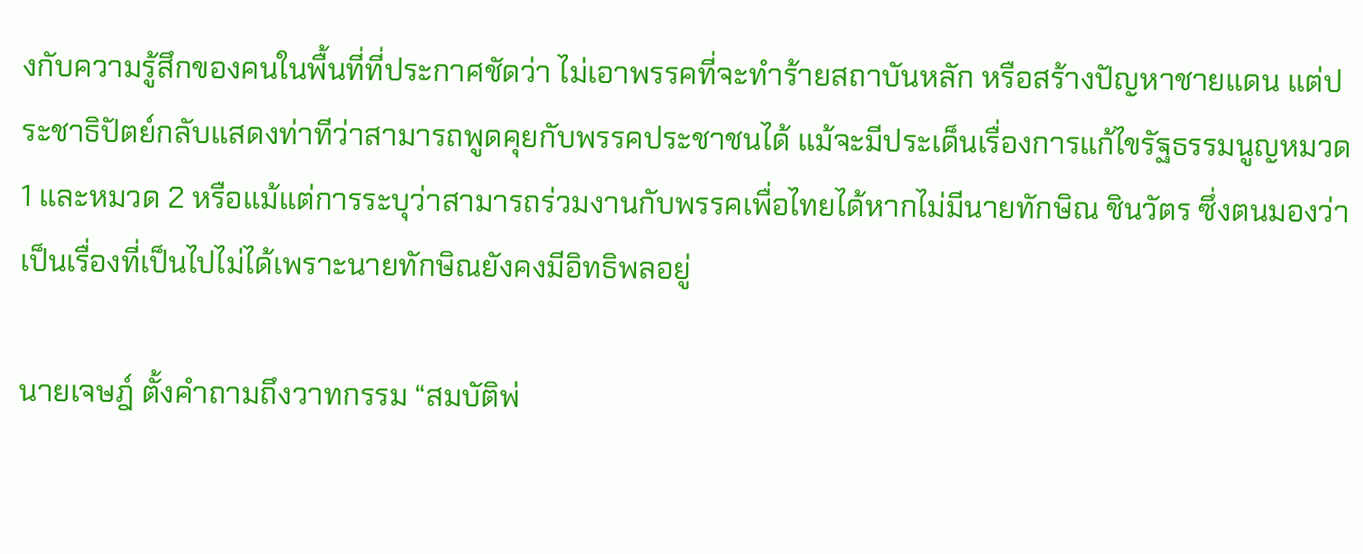งกับความรู้สึกของคนในพื้นที่ที่ประกาศชัดว่า ไม่เอาพรรคที่จะทำร้ายสถาบันหลัก หรือสร้างปัญหาชายแดน แต่ประชาธิปัตย์กลับแสดงท่าทีว่าสามารถพูดคุยกับพรรคประชาชนได้ แม้จะมีประเด็นเรื่องการแก้ไขรัฐธรรมนูญหมวด 1 และหมวด 2 หรือแม้แต่การระบุว่าสามารถร่วมงานกับพรรคเพื่อไทยได้หากไม่มีนายทักษิณ ชินวัตร ซึ่งตนมองว่าเป็นเรื่องที่เป็นไปไม่ได้เพราะนายทักษิณยังคงมีอิทธิพลอยู่

นายเจษฎ์ ตั้งคำถามถึงวาทกรรม “สมบัติพ่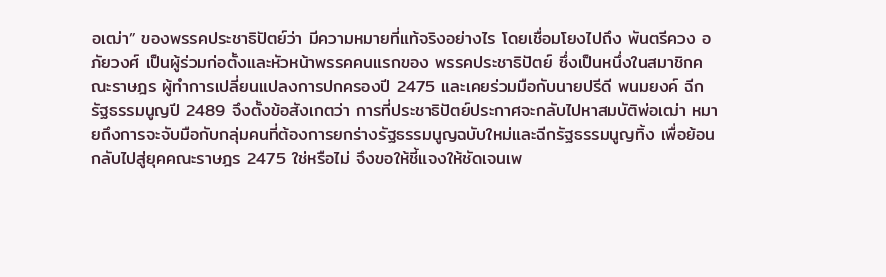อเฒ่า” ของพรรคประชาธิปัตย์ว่า มีความหมายที่แท้จริงอย่างไร โดยเชื่อมโยงไปถึง พันตรีควง อภัยวงศ์ เป็นผู้ร่วมก่อตั้งและหัวหน้าพรรคคนแรกของ พรรคประชาธิปัตย์ ซึ่งเป็นหนึ่งในสมาชิกคณะราษฎร ผู้ทำการเปลี่ยนแปลงการปกครองปี 2475 และเคยร่วมมือกับนายปรีดี พนมยงค์ ฉีกรัฐธรรมนูญปี 2489 จึงตั้งข้อสังเกตว่า การที่ประชาธิปัตย์ประกาศจะกลับไปหาสมบัติพ่อเฒ่า หมายถึงการจะจับมือกับกลุ่มคนที่ต้องการยกร่างรัฐธรรมนูญฉบับใหม่และฉีกรัฐธรรมนูญทิ้ง เพื่อย้อนกลับไปสู่ยุคคณะราษฎร 2475 ใช่หรือไม่ จึงขอให้ชี้แจงให้ชัดเจนเพ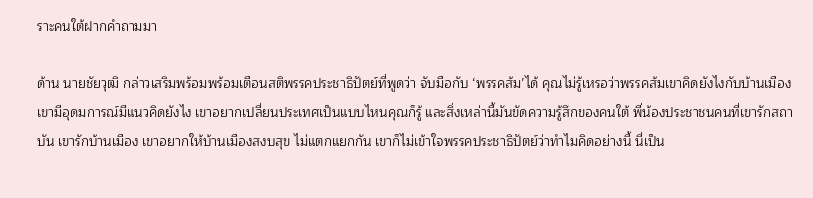ราะคนใต้ฝากคำถามมา

ด้าน นายชัยวุฒิ กล่าวเสริมพร้อมพร้อมเตือนสติพรรคประชาธิปัตย์ที่พูดว่า จับมือกับ ‘พรรคส้ม’ได้ คุณไม่รู้เหรอว่าพรรคส้มเขาคิดยังไงกับบ้านเมือง เขามีอุดมการณ์มีแนวคิดยังไง เขาอยากเปลี่ยนประเทศเป็นแบบไหนคุณก็รู้ และสิ่งเหล่านี้มันขัดความรู้สึกของคนใต้ พี่น้องประชาชนคนที่เขารักสถาบัน เขารักบ้านเมือง เขาอยากให้บ้านเมืองสงบสุข ไม่แตกแยกกัน เขาก็ไม่เข้าใจพรรคประชาธิปัตย์ว่าทำไมคิดอย่างนี้ นี่เป็น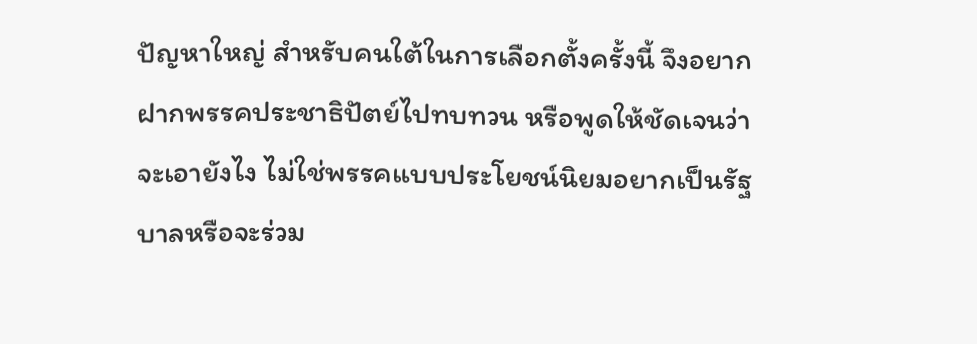ปัญหาใหญ่ สำหรับคนใต้ในการเลือกตั้งครั้งนี้ จึงอยากฝากพรรคประชาธิปัตย์ไปทบทวน หรือพูดให้ชัดเจนว่าจะเอายังไง ไม่ใช่พรรคแบบประโยชน์นิยมอยากเป็นรัฐบาลหรือจะร่วม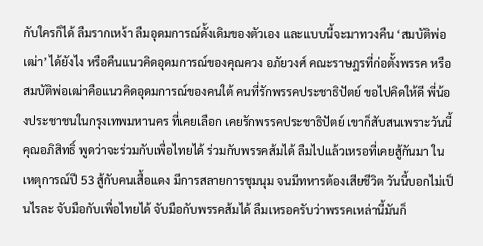กับใครก็ได้ ลืมรากเหง้า ลืมอุดมการณ์ดั้งเดิมของตัวเอง และแบบนี้จะมาทวงคืน ‘สมบัติพ่อเฒ่า’ ได้ยังไง หรือคืนแนวคิดอุดมการณ์ของคุณควง อภัยวงศ์ คณะราษฎรที่ก่อตั้งพรรค หรือสมบัติพ่อเฒ่าคือแนวคิดอุดมการณ์ของคนใต้ คนที่รักพรรคประชาธิปัตย์ ขอไปคิดให้ดี พี่น้องประชาชนในกรุงเทพมหานคร ที่เคยเลือก เคยรักพรรคประชาธิปัตย์ เขาก็สับสนเพราะวันนี้คุณอภิสิทธิ์ พูดว่าจะร่วมกับเพื่อไทยได้ ร่วมกับพรรคส้มได้ ลืมไปแล้วเหรอที่เคยสู้กันมา ในเหตุการณ์ปี 53 สู้กับคนเสื้อแดง มีการสลายการชุมนุม จนมีทหารต้องเสียชีวิต วันนี้บอกไม่เป็นไรละ จับมือกับเพื่อไทยได้ จับมือกับพรรคส้มได้ ลืมเหรอครับว่าพรรคเหล่านี้มันก็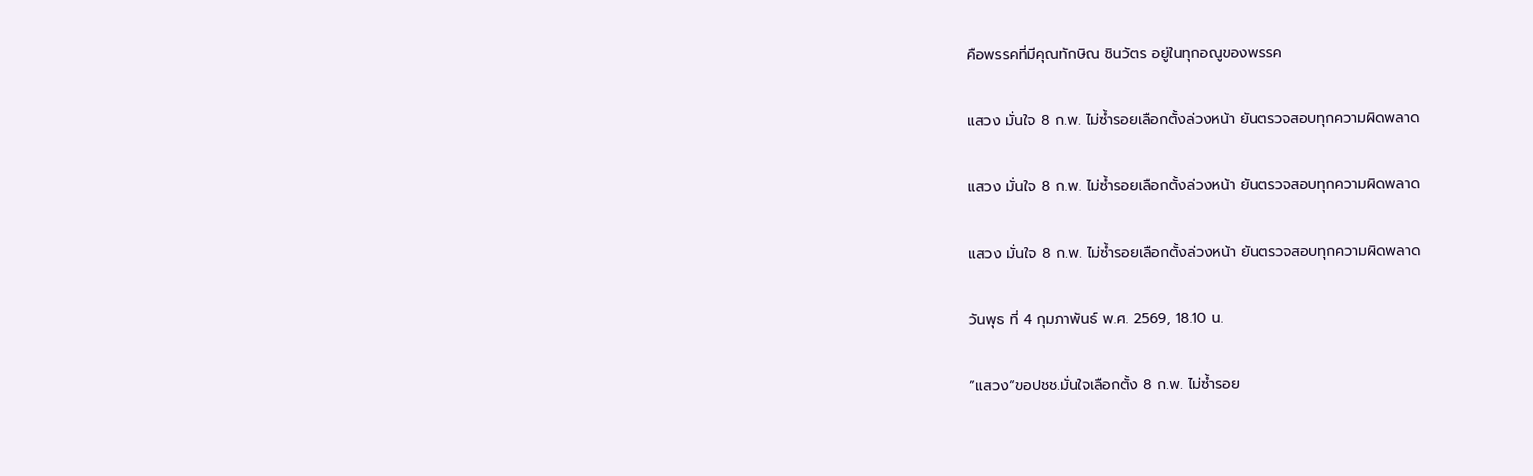คือพรรคที่มีคุณทักษิณ ชินวัตร อยู่ในทุกอณูของพรรค

แสวง มั่นใจ 8 ก.พ. ไม่ซ้ำรอยเลือกตั้งล่วงหน้า ยันตรวจสอบทุกความผิดพลาด

แสวง มั่นใจ 8 ก.พ. ไม่ซ้ำรอยเลือกตั้งล่วงหน้า ยันตรวจสอบทุกความผิดพลาด

แสวง มั่นใจ 8 ก.พ. ไม่ซ้ำรอยเลือกตั้งล่วงหน้า ยันตรวจสอบทุกความผิดพลาด

วันพุธ ที่ 4 กุมภาพันธ์ พ.ศ. 2569, 18.10 น.

”แสวง“ขอปชช.มั่นใจเลือกตั้ง 8 ก.พ. ไม่ซ้ำรอย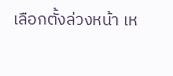เลือกตั้งล่วงหน้า เห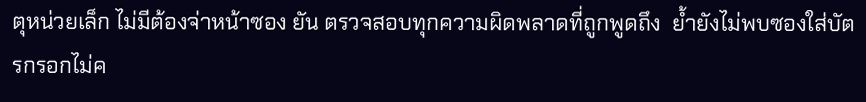ตุหน่วยเล็ก ไม่มีต้องจ่าหน้าซอง ยัน ตรวจสอบทุกความผิดพลาดที่ถูกพูดถึง  ย้ำยังไม่พบซองใส่บัตรกรอกไม่ค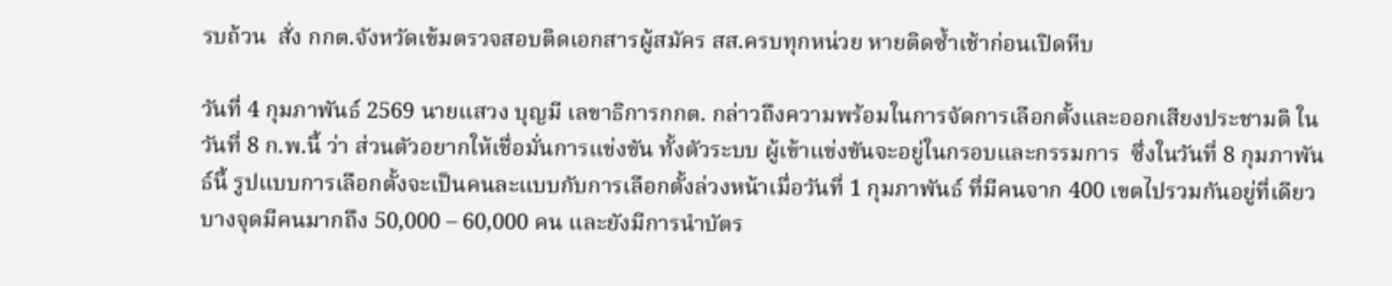รบถ้วน  สั่ง กกต.จังหวัดเข้มตรวจสอบติดเอกสารผู้สมัคร สส.ครบทุกหน่วย หายติดซ้ำเช้าก่อนเปิดหีบ

วันที่ 4 กุมภาพันธ์ 2569 นายแสวง บุญมี เลขาธิการกกต. กล่าวถึงความพร้อมในการจัดการเลือกตั้งและออกเสียงประชามติ ในวันที่ 8 ก.พ.นี้ ว่า ส่วนตัวอยากให้เชื่อมั่นการแข่งขัน ทั้งตัวระบบ ผู้เข้าแข่งขันจะอยู่ในกรอบและกรรมการ  ซึ่งในวันที่ 8 กุมภาพันธ์นี้ รูปแบบการเลือกตั้งจะเป็นคนละแบบกับการเลือกตั้งล่วงหน้าเมื่อวันที่ 1 กุมภาพันธ์ ที่มีคนจาก 400 เขตไปรวมกันอยู่ที่เดียว บางจุดมีคนมากถึง 50,000 – 60,000 คน และยังมีการนำบัตร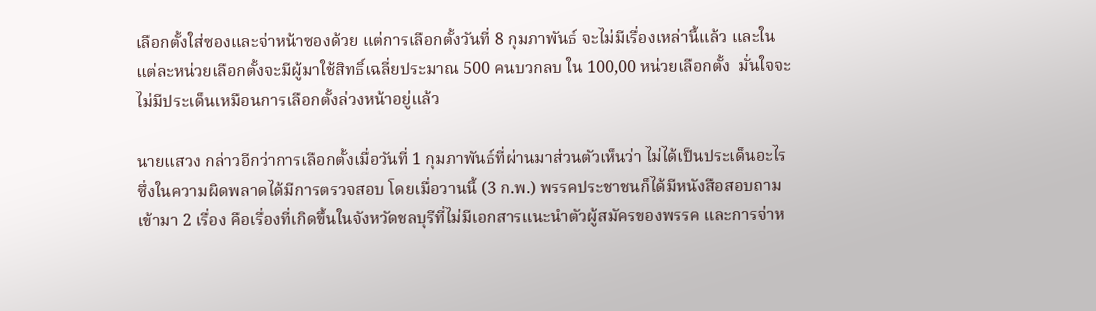เลือกตั้งใส่ซองและจ่าหน้าซองด้วย แต่การเลือกตั้งวันที่ 8 กุมภาพันธ์ จะไม่มีเรื่องเหล่านี้แล้ว และในแต่ละหน่วยเลือกตั้งจะมีผู้มาใช้สิทธิ์เฉลี่ยประมาณ 500 คนบวกลบ ใน 100,00 หน่วยเลือกตั้ง  มั่นใจจะไม่มีประเด็นเหมือนการเลือกตั้งล่วงหน้าอยู่แล้ว

นายแสวง กล่าวอีกว่าการเลือกตั้งเมื่อวันที่ 1 กุมภาพันธ์ที่ผ่านมาส่วนตัวเห็นว่า ไม่ได้เป็นประเด็นอะไร ซึ่งในความผิดพลาดได้มีการตรวจสอบ โดยเมื่อวานนี้ (3 ก.พ.) พรรคประชาชนก็ได้มีหนังสือสอบถามเข้ามา 2 เรื่อง คือเรื่องที่เกิดขึ้นในจังหวัดชลบุรีที่ไม่มีเอกสารแนะนำตัวผู้สมัครของพรรค และการจ่าห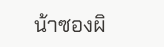น้าซองผิ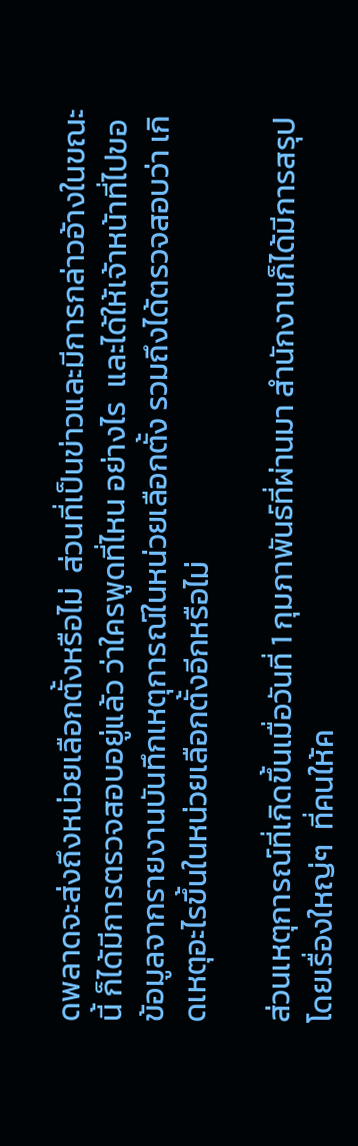ดพลาดจะส่งถึงหน่วยเลือกตั้งหรือไม่  ส่วนที่เป็นข่าวและมีการกล่าวอ้างในขณะนี้ ก็ได้มีการตรวจสอบอยู่แล้ว ว่าใครพูดที่ไหน อย่างไร  และได้ให้เจ้าหน้าที่ไปขอข้อมูลจากรายงานบันทึกเหตุการณ์ในหน่วยเลือกตั้ง รวมถึงได้ตรวจสอบว่า เกิดเหตุอะไรขึ้นในหน่วยเลือกตั้งอีกหรือไม่

ส่วนเหตุการณ์ที่เกิดขึ้นเมื่อวันที่ 1 กุมภาพันธ์ที่ผ่านมา สำนักงานก็ได้มีการสรุปโดยเรื่องใหญ่ๆ  ที่คนให้ค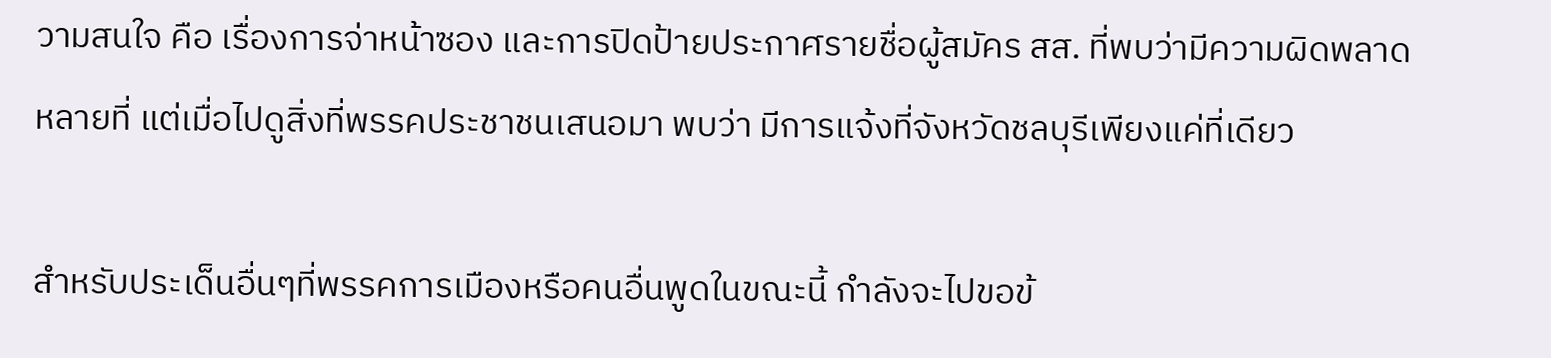วามสนใจ คือ เรื่องการจ่าหน้าซอง และการปิดป้ายประกาศรายชื่อผู้สมัคร สส. ที่พบว่ามีความผิดพลาดหลายที่ แต่เมื่อไปดูสิ่งที่พรรคประชาชนเสนอมา พบว่า มีการแจ้งที่จังหวัดชลบุรีเพียงแค่ที่เดียว

สำหรับประเด็นอื่นๆที่พรรคการเมืองหรือคนอื่นพูดในขณะนี้ กำลังจะไปขอข้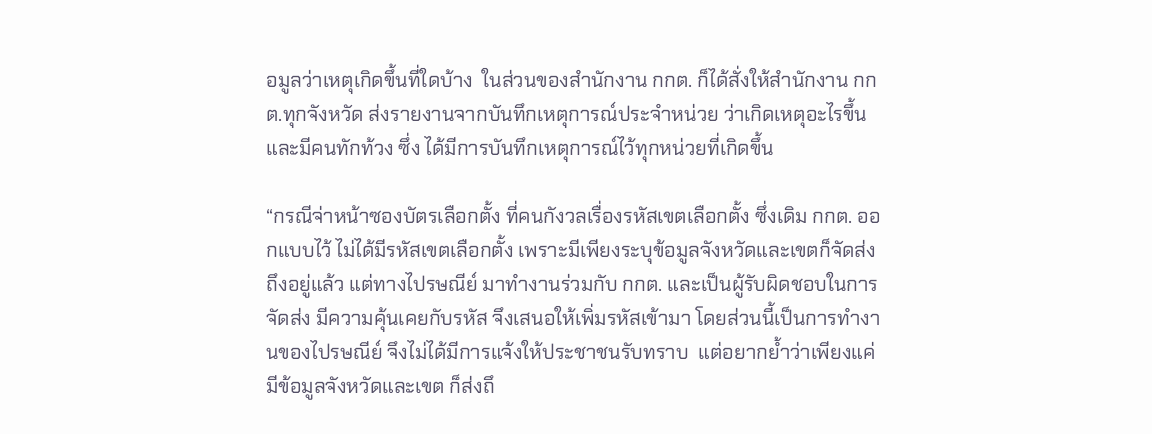อมูลว่าเหตุเกิดขึ้นที่ใดบ้าง  ในส่วนของสำนักงาน กกต. ก็ได้สั่งให้สำนักงาน กกต.ทุกจังหวัด ส่งรายงานจากบันทึกเหตุการณ์ประจำหน่วย ว่าเกิดเหตุอะไรขึ้น และมีคนทักท้วง ซึ่ง ได้มีการบันทึกเหตุการณ์ไว้ทุกหน่วยที่เกิดขึ้น

“กรณีจ่าหน้าซองบัตรเลือกตั้ง ที่คนกังวลเรื่องรหัสเขตเลือกตั้ง ซึ่งเดิม กกต. ออกแบบไว้ ไม่ได้มีรหัสเขตเลือกตั้ง เพราะมีเพียงระบุข้อมูลจังหวัดและเขตก็จัดส่งถึงอยู่แล้ว แต่ทางไปรษณีย์ มาทำงานร่วมกับ กกต. และเป็นผู้รับผิดชอบในการจัดส่ง มีความคุ้นเคยกับรหัส จึงเสนอให้เพิ่มรหัสเข้ามา โดยส่วนนี้เป็นการทำงานของไปรษณีย์ จึงไม่ได้มีการแจ้งให้ประชาชนรับทราบ  แต่อยากย้ำว่าเพียงแค่มีข้อมูลจังหวัดและเขต ก็ส่งถึ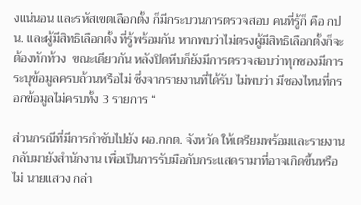งแน่นอน และรหัสเขตเลือกตั้ง ก็มีกระบวนการตรวจสอบ คนที่รู้ก็ คือ กปน. และผู้มีสิทธิเลือกตั้ง ที่รู้พร้อมกัน หากพบว่าไม่ตรงผู้มีสิทธิเลือกตั้งก็จะต้องทักท้วง  ขณะเดียวกัน หลังปิดหีบก็ยังมีการตรวจสอบว่าทุกซองมีการระบุข้อมูลครบถ้วนหรือไม่ ซึ่งจากรายงานที่ได้รับ ไม่พบว่า มีซองไหนที่กรอกข้อมูลไม่ครบทั้ง 3 รายการ “

ส่วนกรณีที่มีการกำชับไปยัง ผอ.กกต. จังหวัด ให้เตรียมพร้อมและรายงานกลับมายังสำนักงาน เพื่อเป็นการรับมือกับกระแสดรามาที่อาจเกิดขึ้นหรือไม่ นายแสวง กล่า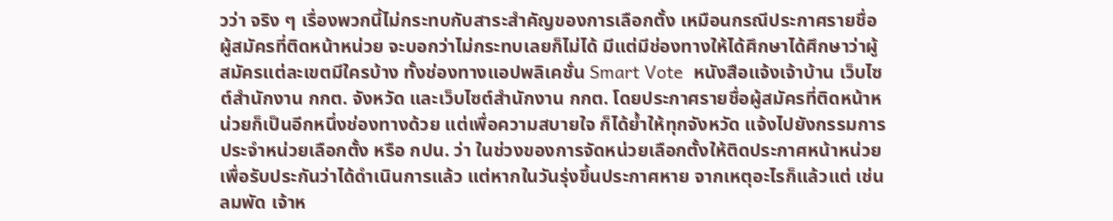วว่า จริง ๆ เรื่องพวกนี้ไม่กระทบกับสาระสำคัญของการเลือกตั้ง เหมือนกรณีประกาศรายชื่อผู้สมัครที่ติดหน้าหน่วย จะบอกว่าไม่กระทบเลยก็ไม่ได้ มีแต่มีช่องทางให้ได้ศึกษาได้ศึกษาว่าผู้สมัครแต่ละเขตมีใครบ้าง ทั้งช่องทางแอปพลิเคชั่น Smart Vote  หนังสือแจ้งเจ้าบ้าน เว็บไซต์สำนักงาน กกต. จังหวัด และเว็บไซต์สำนักงาน กกต. โดยประกาศรายชื่อผู้สมัครที่ติดหน้าหน่วยก็เป็นอีกหนึ่งช่องทางด้วย แต่เพื่อความสบายใจ ก็ได้ย้ำให้ทุกจังหวัด แจ้งไปยังกรรมการประจำหน่วยเลือกตั้ง หรือ กปน. ว่า ในช่วงของการจัดหน่วยเลือกตั้งให้ติดประกาศหน้าหน่วยเพื่อรับประกันว่าได้ดำเนินการแล้ว แต่หากในวันรุ่งขึ้นประกาศหาย จากเหตุอะไรก็แล้วแต่ เช่น ลมพัด เจ้าห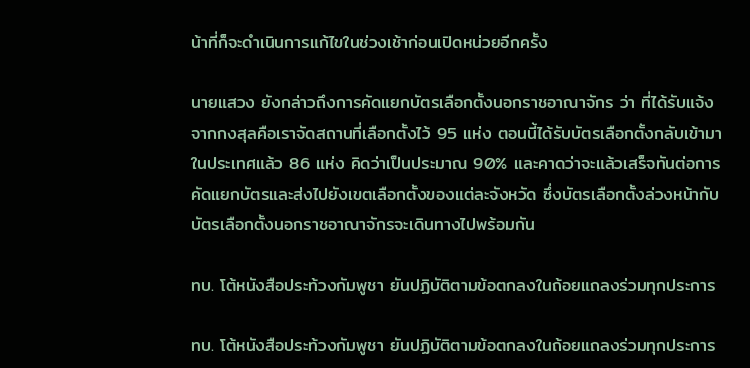น้าที่ก็จะดำเนินการแก้ไขในช่วงเช้าก่อนเปิดหน่วยอีกครั้ง

นายแสวง ยังกล่าวถึงการคัดแยกบัตรเลือกตั้งนอกราชอาณาจักร ว่า ที่ได้รับแจ้งจากกงสุลคือเราจัดสถานที่เลือกตั้งไว้ 95 แห่ง ตอนนี้ได้รับบัตรเลือกตั้งกลับเข้ามาในประเทศแล้ว 86 แห่ง คิดว่าเป็นประมาณ 90% และคาดว่าจะแล้วเสร็จทันต่อการคัดแยกบัตรและส่งไปยังเขตเลือกตั้งของแต่ละจังหวัด ซึ่งบัตรเลือกตั้งล่วงหน้ากับบัตรเลือกตั้งนอกราชอาณาจักรจะเดินทางไปพร้อมกัน

ทบ. โต้หนังสือประท้วงกัมพูชา ยันปฏิบัติตามข้อตกลงในถ้อยแถลงร่วมทุกประการ

ทบ. โต้หนังสือประท้วงกัมพูชา ยันปฏิบัติตามข้อตกลงในถ้อยแถลงร่วมทุกประการ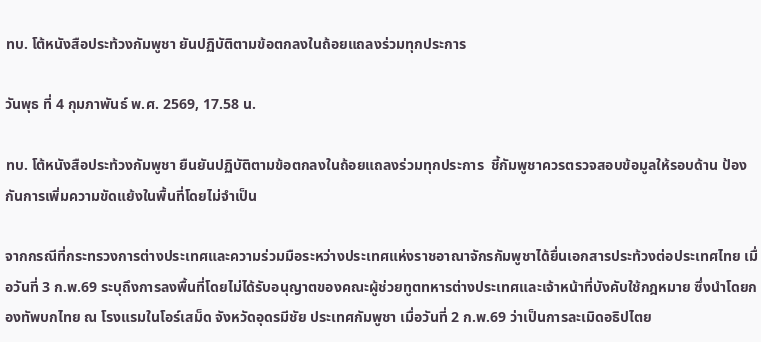ทบ. โต้หนังสือประท้วงกัมพูชา ยันปฏิบัติตามข้อตกลงในถ้อยแถลงร่วมทุกประการ

วันพุธ ที่ 4 กุมภาพันธ์ พ.ศ. 2569, 17.58 น.

ทบ. โต้หนังสือประท้วงกัมพูชา ยืนยันปฏิบัติตามข้อตกลงในถ้อยแถลงร่วมทุกประการ  ชี้กัมพูชาควรตรวจสอบข้อมูลให้รอบด้าน ป้องกันการเพิ่มความขัดแย้งในพื้นที่โดยไม่จำเป็น

จากกรณีที่กระทรวงการต่างประเทศและความร่วมมือระหว่างประเทศแห่งราชอาณาจักรกัมพูชาได้ยื่นเอกสารประท้วงต่อประเทศไทย เมื่อวันที่ 3 ก.พ.69 ระบุถึงการลงพื้นที่โดยไม่ได้รับอนุญาตของคณะผู้ช่วยทูตทหารต่างประเทศและเจ้าหน้าที่บังคับใช้กฎหมาย ซึ่งนำโดยกองทัพบกไทย ณ โรงแรมในโอร์เสม็ด จังหวัดอุดรมีชัย ประเทศกัมพูชา เมื่อวันที่ 2 ก.พ.69 ว่าเป็นการละเมิดอธิปไตย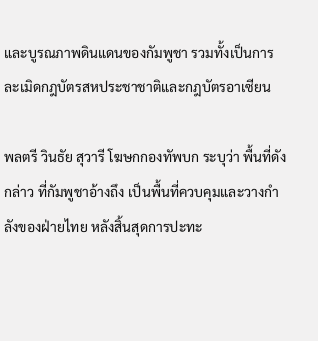และบูรณภาพดินแดนของกัมพูชา รวมทั้งเป็นการละเมิดกฎบัตรสหประชาชาติและกฎบัตรอาเซียน

พลตรี วินธัย สุวารี โฆษกกองทัพบก ระบุว่า พื้นที่ดังกล่าว ที่กัมพูชาอ้างถึง เป็นพื้นที่ควบคุมและวางกำลังของฝ่ายไทย หลังสิ้นสุดการปะทะ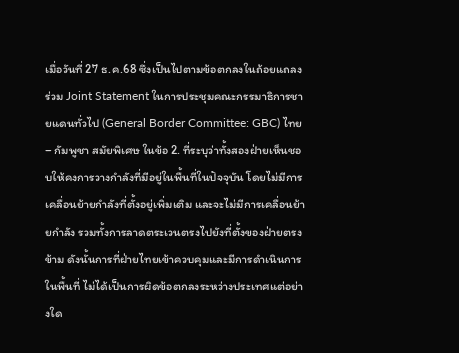เมื่อวันที่ 27 ธ.ค.68 ซึ่งเป็นไปตามข้อตกลงในถ้อยแถลงร่วม Joint Statement ในการประชุมคณะกรรมาธิการชายแดนทั่วไป (General Border Committee: GBC) ไทย – กัมพูชา สมัยพิเศษ ในข้อ 2. ที่ระบุว่าทั้งสองฝ่ายเห็นชอบให้คงการวางกำลังที่มีอยู่ในพื้นที่ในปัจจุบัน โดยไม่มีการเคลื่อนย้ายกำลังที่ตั้งอยู่เพิ่มเติม และจะไม่มีการเคลื่อนย้ายกำลัง รวมทั้งการลาดตระเวนตรงไปยังที่ตั้งของฝ่ายตรงข้าม ดังนั้นการที่ฝ่ายไทยเข้าควบคุมและมีการดำเนินการในพื้นที่ ไม่ได้เป็นการผิดข้อตกลงระหว่างประเทศแต่อย่างใด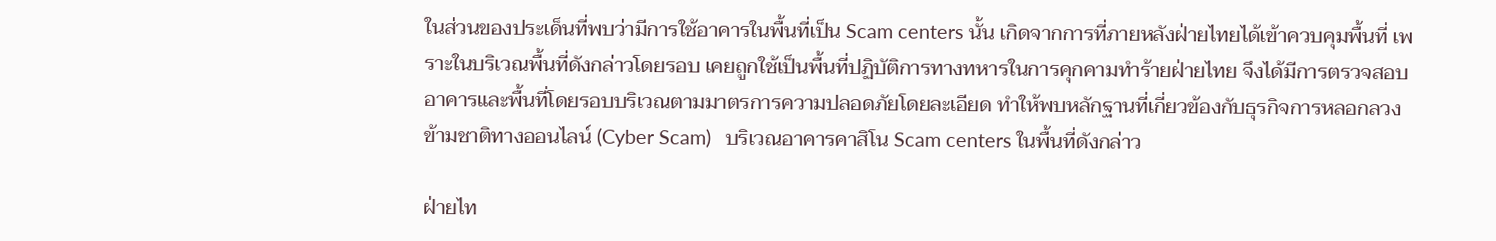ในส่วนของประเด็นที่พบว่ามีการใช้อาคารในพื้นที่เป็น Scam centers นั้น เกิดจากการที่ภายหลังฝ่ายไทยได้เข้าควบคุมพื้นที่ เพราะในบริเวณพื้นที่ดังกล่าวโดยรอบ เคยถูกใช้เป็นพื้นที่ปฏิบัติการทางทหารในการคุกคามทำร้ายฝ่ายไทย จึงได้มีการตรวจสอบอาคารและพื้นที่โดยรอบบริเวณตามมาตรการความปลอดภัยโดยละเอียด ทำให้พบหลักฐานที่เกี่ยวข้องกับธุรกิจการหลอกลวงข้ามชาติทางออนไลน์ (Cyber Scam)   บริเวณอาคารคาสิโน Scam centers ในพื้นที่ดังกล่าว

ฝ่ายไท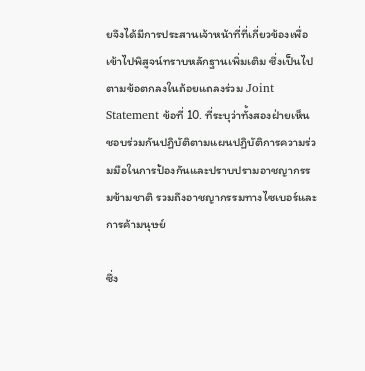ยจึงได้มีการประสานเจ้าหน้าที่ที่เกี่ยวข้องเพื่อเข้าไปพิสูจน์ทราบหลักฐานเพิ่มเติม ซึ่งเป็นไปตามข้อตกลงในถ้อยแถลงร่วม Joint Statement ข้อที่ 10. ที่ระบุว่าทั้งสองฝ่ายเห็นชอบร่วมกันปฏิบัติตามแผนปฏิบัติการความร่วมมือในการป้องกันและปราบปรามอาชญากรรมข้ามชาติ รวมถึงอาชญากรรมทางไซเบอร์และการค้ามนุษย์

ซึ่ง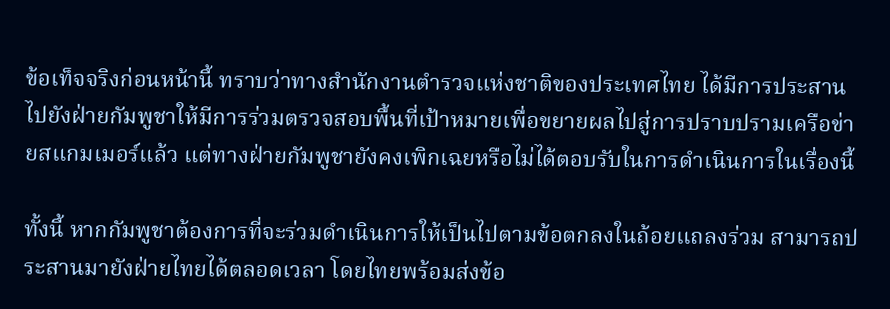ข้อเท็จจริงก่อนหน้านี้ ทราบว่าทางสำนักงานตำรวจแห่งชาติของประเทศไทย ได้มีการประสานไปยังฝ่ายกัมพูชาให้มีการร่วมตรวจสอบพื้นที่เป้าหมายเพื่อขยายผลไปสู่การปราบปรามเครือข่ายสแกมเมอร์แล้ว แต่ทางฝ่ายกัมพูชายังคงเพิกเฉยหรือไม่ได้ตอบรับในการดำเนินการในเรื่องนี้

ทั้งนี้ หากกัมพูชาต้องการที่จะร่วมดำเนินการให้เป็นไปตามข้อตกลงในถ้อยแถลงร่วม สามารถประสานมายังฝ่ายไทยได้ตลอดเวลา โดยไทยพร้อมส่งข้อ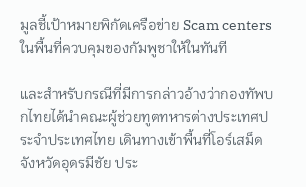มูลชี้เป้าหมายพิกัดเครือข่าย Scam centers ในพื้นที่ควบคุมของกัมพูชาให้ในทันที

และสำหรับกรณีที่มีการกล่าวอ้างว่ากองทัพบกไทยได้นำคณะผู้ช่วยทูตทหารต่างประเทศประจำประเทศไทย เดินทางเข้าพื้นที่โอร์เสม็ด จังหวัดอุดรมีชัย ประ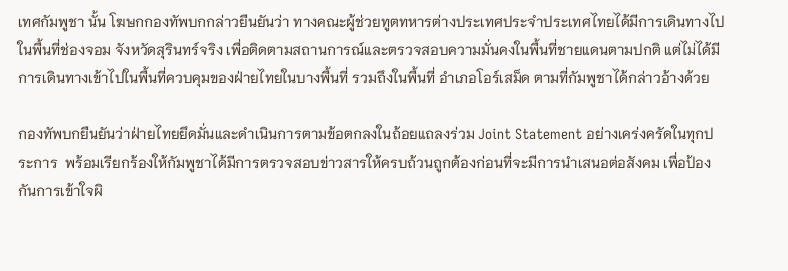เทศกัมพูชา นั้น โฆษกกองทัพบกกล่าวยืนยันว่า ทางคณะผู้ช่วยทูตทหารต่างประเทศประจำประเทศไทยได้มีการเดินทางไปในพื้นที่ช่องจอม จังหวัดสุรินทร์จริง เพื่อติดตามสถานการณ์และตรวจสอบความมั่นคงในพื้นที่ชายแดนตามปกติ แต่ไม่ได้มีการเดินทางเข้าไปในพื้นที่ควบคุมของฝ่ายไทยในบางพื้นที่ รวมถึงในพื้นที่ อำเภอโอร์เสม็ด ตามที่กัมพูชาได้กล่าวอ้างด้วย

กองทัพบกยืนยันว่าฝ่ายไทยยึดมั่นและดำเนินการตามข้อตกลงในถ้อยแถลงร่วม Joint Statement อย่างเคร่งครัดในทุกประการ  พร้อมเรียกร้องให้กัมพูชาได้มีการตรวจสอบข่าวสารให้ครบถ้วนถูกต้องก่อนที่จะมีการนำเสนอต่อสังคม เพื่อป้องกันการเข้าใจผิ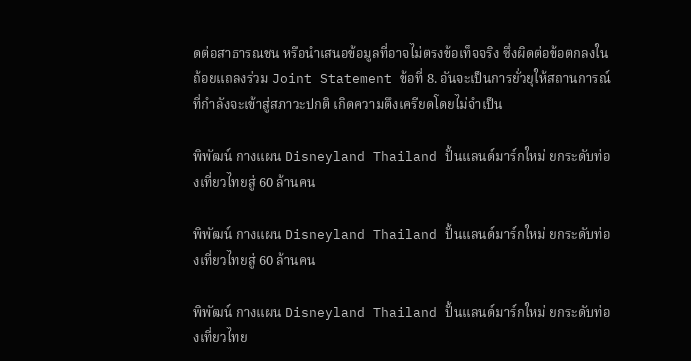ดต่อสาธารณชน หรือนำเสนอข้อมูลที่อาจไม่ตรงข้อเท็จจริง ซึ่งผิดต่อข้อตกลงในถ้อยแถลงร่วม Joint Statement ข้อที่ 8. อันจะเป็นการยั่วยุให้สถานการณ์ที่กำลังจะเข้าสู่สภาวะปกติ เกิดความตึงเครียดโดยไม่จำเป็น

พิพัฒน์ กางแผน Disneyland Thailand ปั้นแลนด์มาร์กใหม่ ยกระดับท่องเที่ยวไทยสู่ 60 ล้านคน

พิพัฒน์ กางแผน Disneyland Thailand ปั้นแลนด์มาร์กใหม่ ยกระดับท่องเที่ยวไทยสู่ 60 ล้านคน

พิพัฒน์ กางแผน Disneyland Thailand ปั้นแลนด์มาร์กใหม่ ยกระดับท่องเที่ยวไทย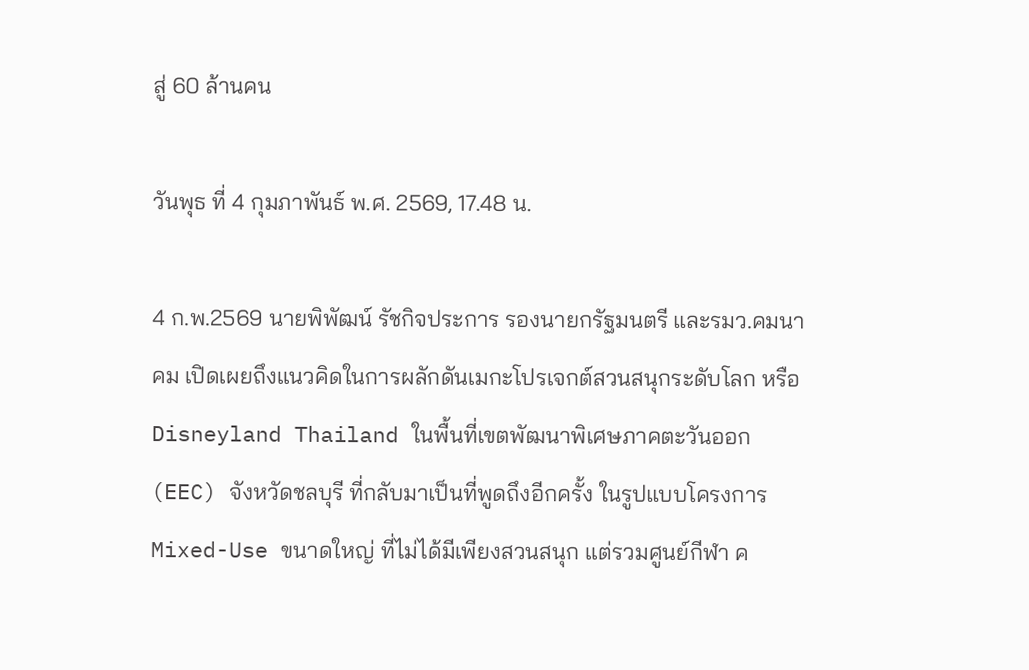สู่ 60 ล้านคน

วันพุธ ที่ 4 กุมภาพันธ์ พ.ศ. 2569, 17.48 น.

4 ก.พ.2569 นายพิพัฒน์ รัชกิจประการ รองนายกรัฐมนตรี และรมว.คมนาคม เปิดเผยถึงแนวคิดในการผลักดันเมกะโปรเจกต์สวนสนุกระดับโลก หรือ Disneyland Thailand ในพื้นที่เขตพัฒนาพิเศษภาคตะวันออก (EEC) จังหวัดชลบุรี ที่กลับมาเป็นที่พูดถึงอีกครั้ง ในรูปแบบโครงการ Mixed-Use ขนาดใหญ่ ที่ไม่ได้มีเพียงสวนสนุก แต่รวมศูนย์กีฬา ค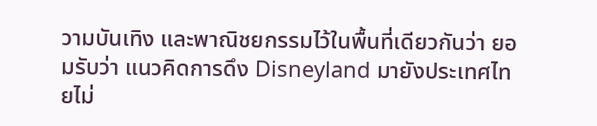วามบันเทิง และพาณิชยกรรมไว้ในพื้นที่เดียวกันว่า ยอมรับว่า แนวคิดการดึง Disneyland มายังประเทศไทยไม่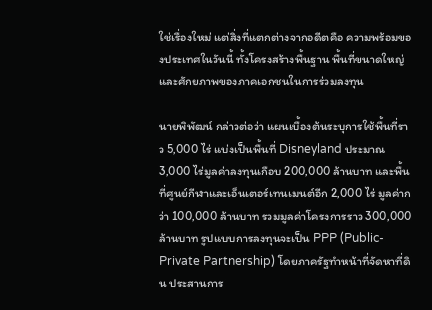ใช่เรื่องใหม่ แต่สิ่งที่แตกต่างจากอดีตคือ ความพร้อมของประเทศในวันนี้ ทั้งโครงสร้างพื้นฐาน พื้นที่ขนาดใหญ่และศักยภาพของภาคเอกชนในการร่วมลงทุน

นายพิพัฒน์ กล่าวต่อว่า แผนเบื้องต้นระบุการใช้พื้นที่ราว 5,000 ไร่ แบ่งเป็นพื้นที่ Disneyland ประมาณ 3,000 ไร่มูลค่าลงทุนเกือบ 200,000 ล้านบาท และพื้นที่ศูนย์กีฬาและเอ็นเตอร์เทนเมนต์อีก 2,000 ไร่ มูลค่ากว่า 100,000 ล้านบาท รวมมูลค่าโครงการราว 300,000 ล้านบาท รูปแบบการลงทุนจะเป็น PPP (Public-Private Partnership) โดยภาครัฐทำหน้าที่จัดหาที่ดิน ประสานการ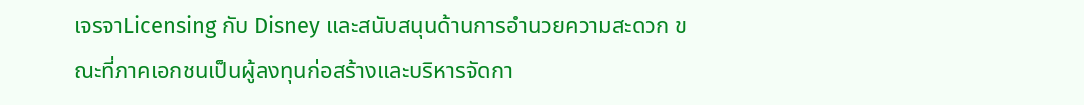เจรจาLicensing กับ Disney และสนับสนุนด้านการอำนวยความสะดวก ขณะที่ภาคเอกชนเป็นผู้ลงทุนก่อสร้างและบริหารจัดกา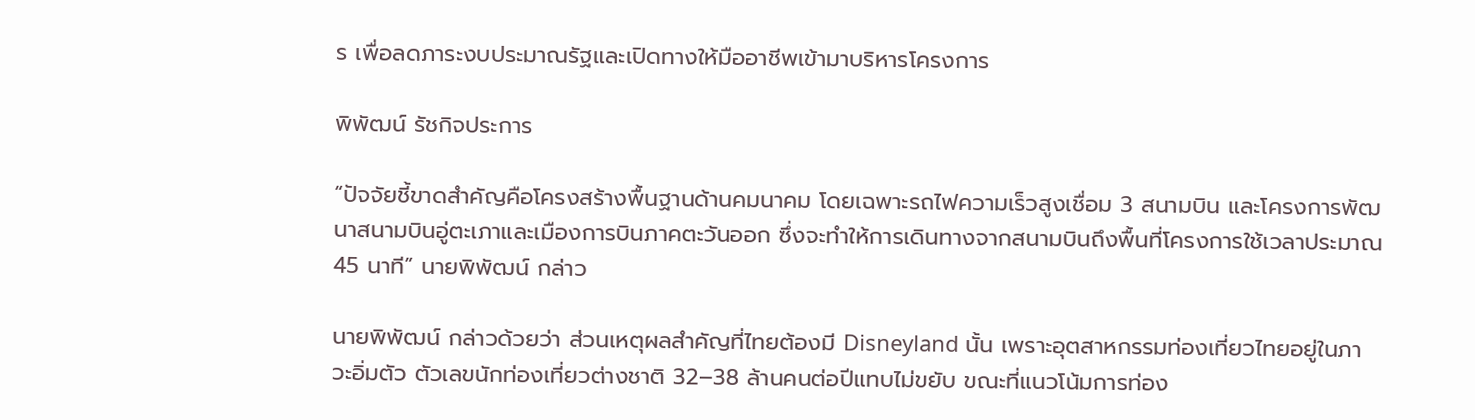ร เพื่อลดภาระงบประมาณรัฐและเปิดทางให้มืออาชีพเข้ามาบริหารโครงการ

พิพัฒน์ รัชกิจประการ

“ปัจจัยชี้ขาดสำคัญคือโครงสร้างพื้นฐานด้านคมนาคม โดยเฉพาะรถไฟความเร็วสูงเชื่อม 3 สนามบิน และโครงการพัฒนาสนามบินอู่ตะเภาและเมืองการบินภาคตะวันออก ซึ่งจะทำให้การเดินทางจากสนามบินถึงพื้นที่โครงการใช้เวลาประมาณ 45 นาที” นายพิพัฒน์ กล่าว

นายพิพัฒน์ กล่าวด้วยว่า ส่วนเหตุผลสำคัญที่ไทยต้องมี Disneyland นั้น เพราะอุตสาหกรรมท่องเที่ยวไทยอยู่ในภาวะอิ่มตัว ตัวเลขนักท่องเที่ยวต่างชาติ 32–38 ล้านคนต่อปีแทบไม่ขยับ ขณะที่แนวโน้มการท่อง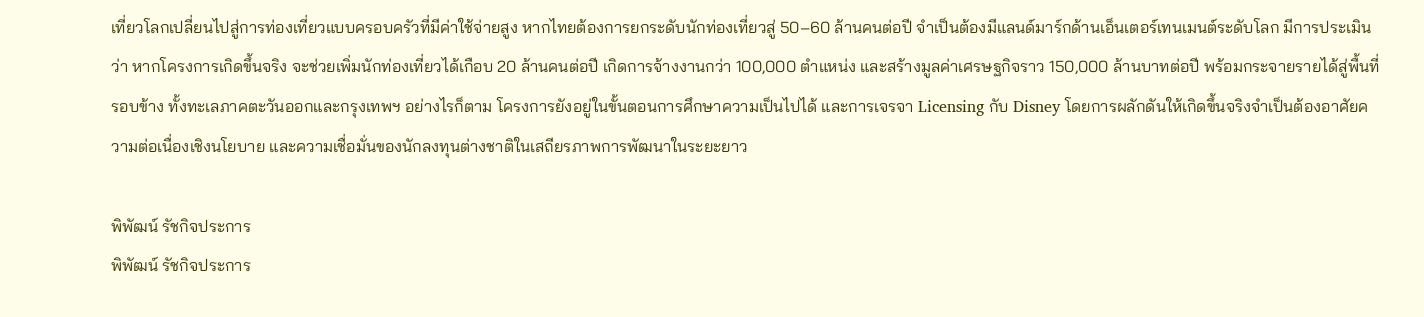เที่ยวโลกเปลี่ยนไปสู่การท่องเที่ยวแบบครอบครัวที่มีค่าใช้จ่ายสูง หากไทยต้องการยกระดับนักท่องเที่ยวสู่ 50–60 ล้านคนต่อปี จำเป็นต้องมีแลนด์มาร์กด้านเอ็นเตอร์เทนเมนต์ระดับโลก มีการประเมินว่า หากโครงการเกิดขึ้นจริง จะช่วยเพิ่มนักท่องเที่ยวได้เกือบ 20 ล้านคนต่อปี เกิดการจ้างงานกว่า 100,000 ตำแหน่ง และสร้างมูลค่าเศรษฐกิจราว 150,000 ล้านบาทต่อปี พร้อมกระจายรายได้สู่พื้นที่รอบข้าง ทั้งทะเลภาคตะวันออกและกรุงเทพฯ อย่างไรก็ตาม โครงการยังอยู่ในขั้นตอนการศึกษาความเป็นไปได้ และการเจรจา Licensing กับ Disney โดยการผลักดันให้เกิดขึ้นจริงจำเป็นต้องอาศัยความต่อเนื่องเชิงนโยบาย และความเชื่อมั่นของนักลงทุนต่างชาติในเสถียรภาพการพัฒนาในระยะยาว

พิพัฒน์ รัชกิจประการ
พิพัฒน์ รัชกิจประการ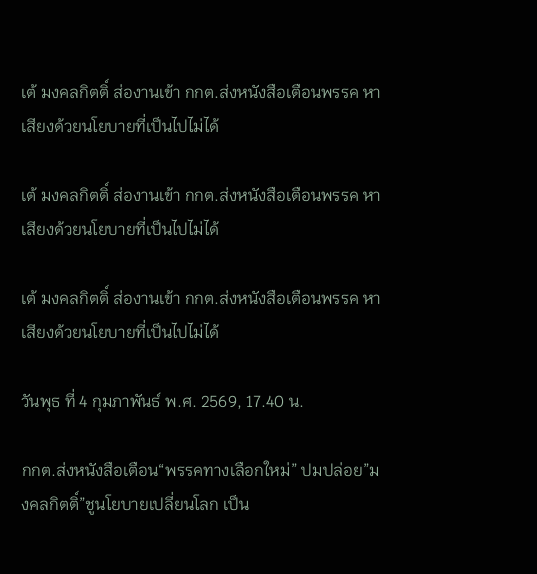เต้ มงคลกิตติ์ ส่องานเข้า กกต.ส่งหนังสือเตือนพรรค หาเสียงด้วยนโยบายที่เป็นไปไม่ได้

เต้ มงคลกิตติ์ ส่องานเข้า กกต.ส่งหนังสือเตือนพรรค หาเสียงด้วยนโยบายที่เป็นไปไม่ได้

เต้ มงคลกิตติ์ ส่องานเข้า กกต.ส่งหนังสือเตือนพรรค หาเสียงด้วยนโยบายที่เป็นไปไม่ได้

วันพุธ ที่ 4 กุมภาพันธ์ พ.ศ. 2569, 17.40 น.

กกต.ส่งหนังสือเตือน“พรรคทางเลือกใหม่” ปมปล่อย”มงคลกิตติ์”ชูนโยบายเปลี่ยนโลก เป็น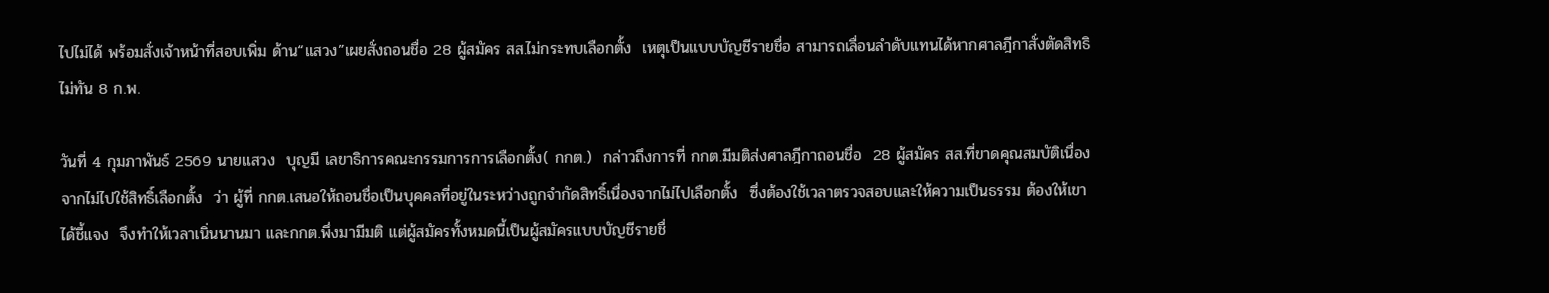ไปไม่ได้ พร้อมสั่งเจ้าหน้าที่สอบเพิ่ม ด้าน“แสวง”เผยสั่งถอนชื่อ 28 ผู้สมัคร สส.ไม่กระทบเลือกตั้ง  เหตุเป็นแบบบัญชีรายชื่อ สามารถเลื่อนลำดับแทนได้หากศาลฎีกาสั่งตัดสิทธิไม่ทัน 8 ก.พ.

วันที่ 4 กุมภาพันธ์ 2569 นายแสวง  บุญมี เลขาธิการคณะกรรมการการเลือกตั้ง( กกต.)  กล่าวถึงการที่ กกต.มีมติส่งศาลฎีกาถอนชื่อ  28 ผู้สมัคร สส.ที่ขาดคุณสมบัติเนื่องจากไม่ไปใช้สิทธิ์เลือกตั้ง  ว่า ผู้ที่ กกต.เสนอให้ถอนชื่อเป็นบุคคลที่อยู่ในระหว่างถูกจำกัดสิทธิ์เนื่องจากไม่ไปเลือกตั้ง  ซึ่งต้องใช้เวลาตรวจสอบและให้ความเป็นธรรม ต้องให้เขาได้ชี้แจง  จึงทำให้เวลาเนิ่นนานมา และกกต.พึ่งมามีมติ แต่ผู้สมัครทั้งหมดนี้เป็นผู้สมัครแบบบัญชีรายชื่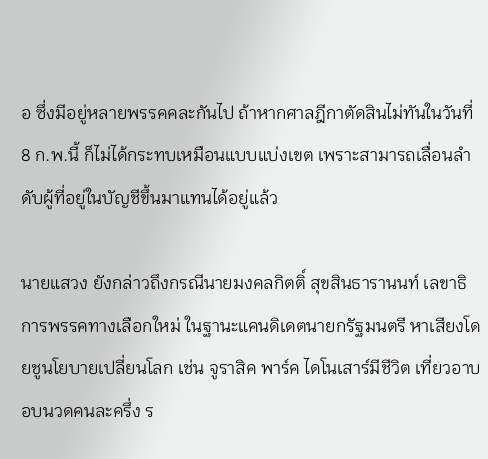อ ซึ่งมีอยู่หลายพรรคคละกันไป ถ้าหากศาลฎีกาตัดสินไม่ทันในวันที่  8 ก.พ.นี้ ก็ไม่ได้กระทบเหมือนแบบแบ่งเขต เพราะสามารถเลื่อนลำดับผู้ที่อยู่ในบัญชีขึ้นมาแทนได้อยู่แล้ว

นายแสวง ยังกล่าวถึงกรณีนายมงคลกิตติ์ สุขสินธารานนท์ เลขาธิการพรรคทางเลือกใหม่ ในฐานะแคนดิเดตนายกรัฐมนตรี หาเสียงโดยชูนโยบายเปลี่ยนโลก เช่น จูราสิค พาร์ค ไดโนเสาร์มีชีวิต เที่ยวอาบอบนวดคนละครึ่ง ร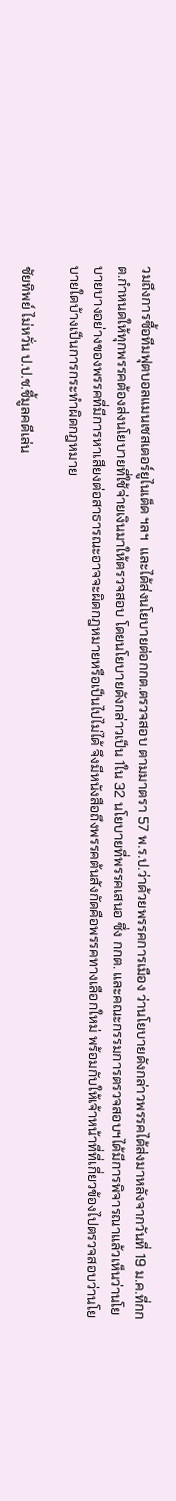วมถึงการซื้อทีมฟุตบอลแมนเชสเตอร์ยูไนเต็ด ฯลฯ  และได้ส่งนโยบายต่อกกต.ตรวจสอบ ตามมาตรา 57 พ.ร.ป.ว่าด้วยพรรคการเมือง ว่านโยบายดังกล่าวพรรคได้ส่งมาหลังจากวันที่ 19 ม.ค.ที่กกต.กำหนดให้ทุกพรรคต้องส่งนโยบายที่ใช้จ่ายเงินมาให้ตรวจสอบ โดยนโยบายดังกล่าวเป็น 1ใน 32 นโยบายที่พรรคเสนอ ซึ่ง กกต. และคณะกรรมการตรวจสอบฯได้มีการพิจารณาแล้วเห็นว่านโยบายบางอย่างของพรรคที่มีการหาเสียงต่อสาธารณะอาจจะผิดกฎหมายหรือเป็นไปไม่ได้ จึงมีหนังสือถึงพรรคต้นสังกัดคือพรรคทางเลือกใหม่ พร้อมกับให้เจ้าหน้าที่ที่เกี่ยวข้องไปตรวจสอบว่านโยบายใดบ้างเป็นการกระทำผิดกฎหมาย

ชัยทิพย์ ไม่หวั่น ป.ป.ช.ชี้มูลคดีเล่น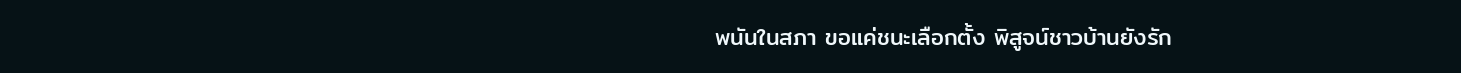พนันในสภา ขอแค่ชนะเลือกตั้ง พิสูจน์ชาวบ้านยังรัก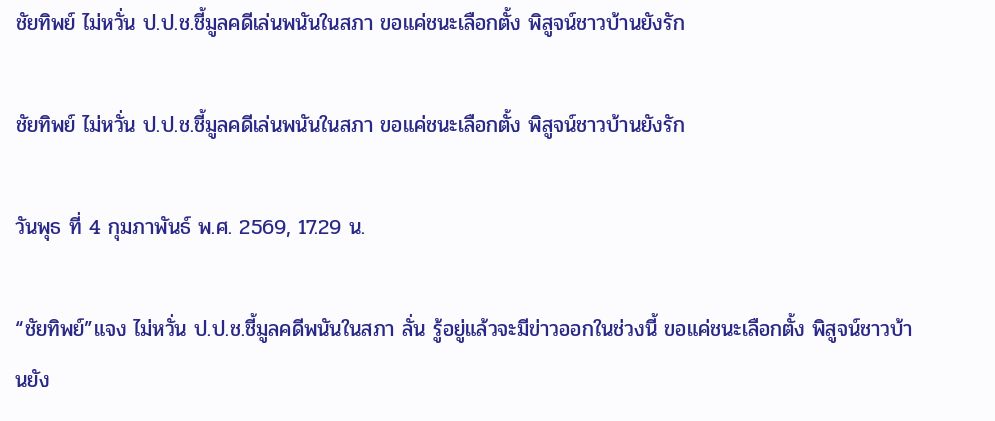ชัยทิพย์ ไม่หวั่น ป.ป.ช.ชี้มูลคดีเล่นพนันในสภา ขอแค่ชนะเลือกตั้ง พิสูจน์ชาวบ้านยังรัก

ชัยทิพย์ ไม่หวั่น ป.ป.ช.ชี้มูลคดีเล่นพนันในสภา ขอแค่ชนะเลือกตั้ง พิสูจน์ชาวบ้านยังรัก

วันพุธ ที่ 4 กุมภาพันธ์ พ.ศ. 2569, 17.29 น.

“ชัยทิพย์”แจง ไม่หวั่น ป.ป.ช.ชี้มูลคดีพนันในสภา ลั่น รู้อยู่แล้วจะมีข่าวออกในช่วงนี้ ขอแค่ชนะเลือกตั้ง พิสูจน์ชาวบ้านยัง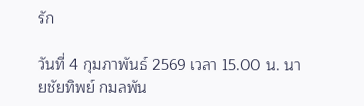รัก

วันที่ 4 กุมภาพันธ์ 2569 เวลา 15.00 น. นายชัยทิพย์ กมลพัน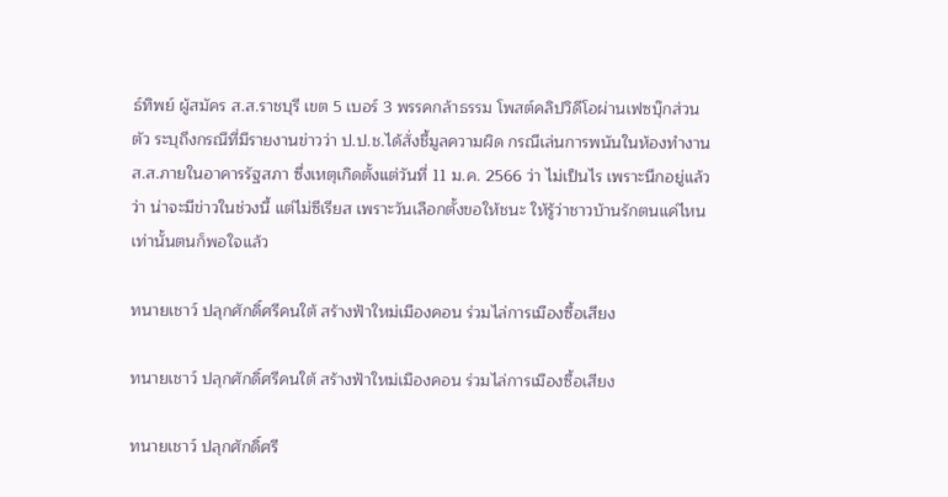ธ์ทิพย์ ผู้สมัคร ส.ส.ราชบุรี เขต 5 เบอร์ 3 พรรคกล้าธรรม โพสต์คลิปวิดีโอผ่านเฟซบุ๊กส่วนตัว ระบุถึงกรณีที่มีรายงานข่าวว่า ป.ป.ช.ได้สั่งชี้มูลความผิด กรณีเล่นการพนันในห้องทำงาน ส.ส.ภายในอาคารรัฐสภา ซึ่งเหตุเกิดตั้งแต่วันที่ 11 ม.ค. 2566 ว่า ไม่เป็นไร เพราะนึกอยู่แล้วว่า น่าจะมีข่าวในช่วงนี้ แต่ไม่ซีเรียส เพราะวันเลือกตั้งขอให้ชนะ ให้รู้ว่าชาวบ้านรักตนแค่ไหน เท่านั้นตนก็พอใจแล้ว

ทนายเชาว์ ปลุกศักดิ์ศรีคนใต้ สร้างฟ้าใหม่เมืองคอน ร่วมไล่การเมืองซื้อเสียง

ทนายเชาว์ ปลุกศักดิ์ศรีคนใต้ สร้างฟ้าใหม่เมืองคอน ร่วมไล่การเมืองซื้อเสียง

ทนายเชาว์ ปลุกศักดิ์ศรี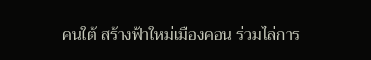คนใต้ สร้างฟ้าใหม่เมืองคอน ร่วมไล่การ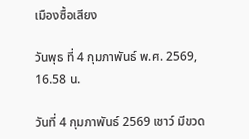เมืองซื้อเสียง

วันพุธ ที่ 4 กุมภาพันธ์ พ.ศ. 2569, 16.58 น.

วันที่ 4 กุมภาพันธ์ 2569 เชาว์ มีขวด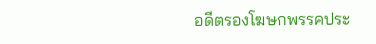อดีตรองโฆษกพรรคประ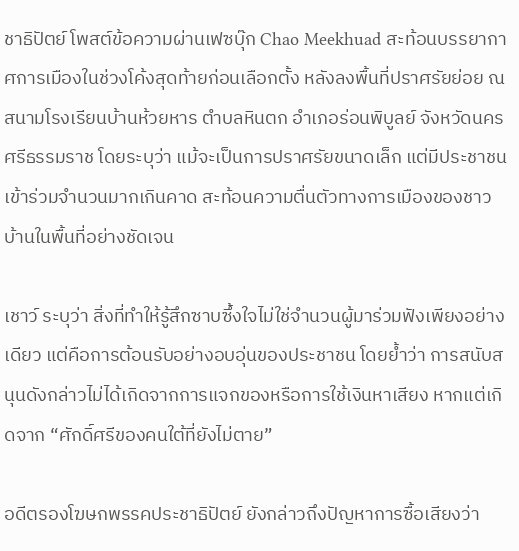ชาธิปัตย์ โพสต์ข้อความผ่านเฟซบุ๊ก Chao Meekhuad สะท้อนบรรยากาศการเมืองในช่วงโค้งสุดท้ายก่อนเลือกตั้ง หลังลงพื้นที่ปราศรัยย่อย ณ สนามโรงเรียนบ้านห้วยหาร ตำบลหินตก อำเภอร่อนพิบูลย์ จังหวัดนครศรีธรรมราช โดยระบุว่า แม้จะเป็นการปราศรัยขนาดเล็ก แต่มีประชาชนเข้าร่วมจำนวนมากเกินคาด สะท้อนความตื่นตัวทางการเมืองของชาวบ้านในพื้นที่อย่างชัดเจน

เชาว์ ระบุว่า สิ่งที่ทำให้รู้สึกซาบซึ้งใจไม่ใช่จำนวนผู้มาร่วมฟังเพียงอย่างเดียว แต่คือการต้อนรับอย่างอบอุ่นของประชาชน โดยย้ำว่า การสนับสนุนดังกล่าวไม่ได้เกิดจากการแจกของหรือการใช้เงินหาเสียง หากแต่เกิดจาก “ศักดิ์ศรีของคนใต้ที่ยังไม่ตาย”

อดีตรองโฆษกพรรคประชาธิปัตย์ ยังกล่าวถึงปัญหาการซื้อเสียงว่า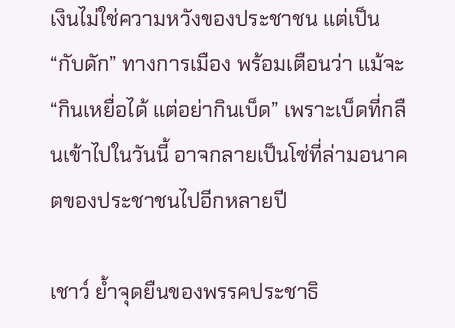เงินไม่ใช่ความหวังของประชาชน แต่เป็น “กับดัก” ทางการเมือง พร้อมเตือนว่า แม้จะ “กินเหยื่อได้ แต่อย่ากินเบ็ด” เพราะเบ็ดที่กลืนเข้าไปในวันนี้ อาจกลายเป็นโซ่ที่ล่ามอนาคตของประชาชนไปอีกหลายปี

เชาว์ ย้ำจุดยืนของพรรคประชาธิ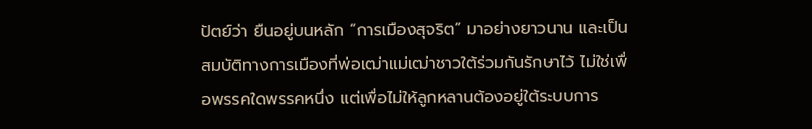ปัตย์ว่า ยืนอยู่บนหลัก “การเมืองสุจริต” มาอย่างยาวนาน และเป็นสมบัติทางการเมืองที่พ่อเฒ่าแม่เฒ่าชาวใต้ร่วมกันรักษาไว้ ไม่ใช่เพื่อพรรคใดพรรคหนึ่ง แต่เพื่อไม่ให้ลูกหลานต้องอยู่ใต้ระบบการ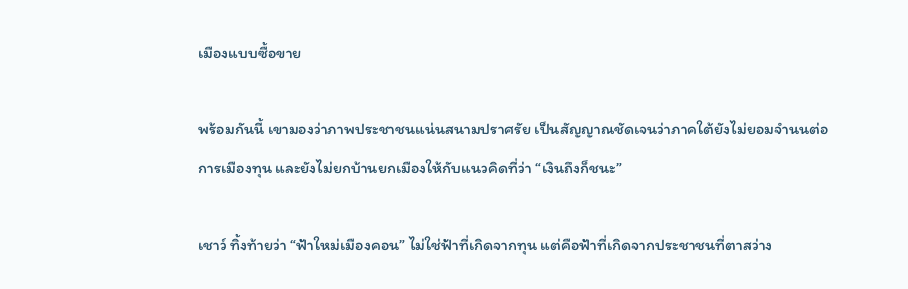เมืองแบบซื้อขาย

พร้อมกันนี้ เขามองว่าภาพประชาชนแน่นสนามปราศรัย เป็นสัญญาณชัดเจนว่าภาคใต้ยังไม่ยอมจำนนต่อการเมืองทุน และยังไม่ยกบ้านยกเมืองให้กับแนวคิดที่ว่า “เงินถึงก็ชนะ”

เชาว์ ทิ้งท้ายว่า “ฟ้าใหม่เมืองคอน” ไม่ใช่ฟ้าที่เกิดจากทุน แต่คือฟ้าที่เกิดจากประชาชนที่ตาสว่าง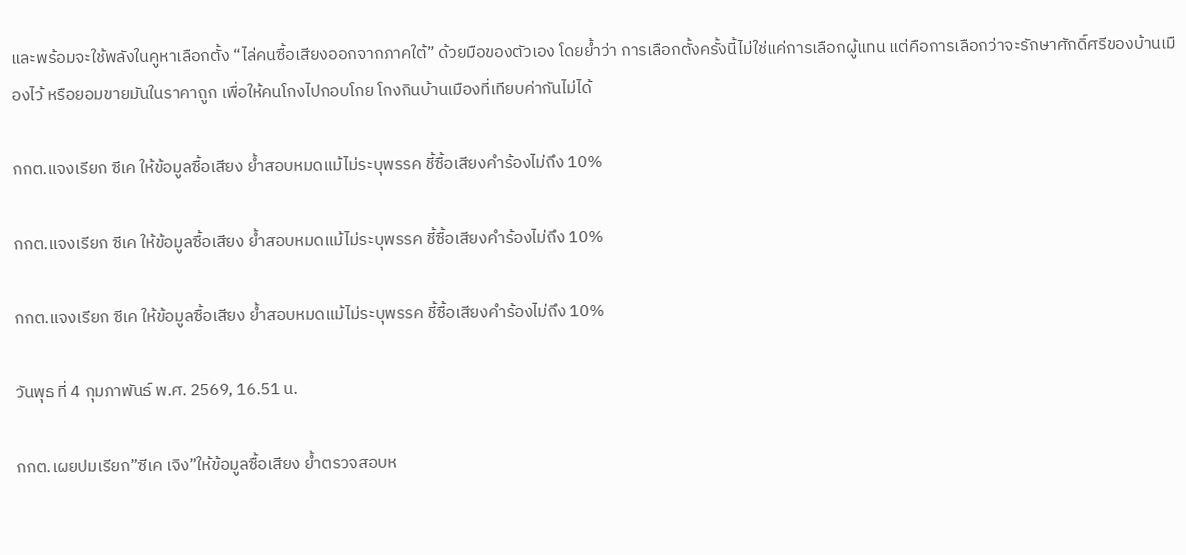และพร้อมจะใช้พลังในคูหาเลือกตั้ง “ไล่คนซื้อเสียงออกจากภาคใต้” ด้วยมือของตัวเอง โดยย้ำว่า การเลือกตั้งครั้งนี้ไม่ใช่แค่การเลือกผู้แทน แต่คือการเลือกว่าจะรักษาศักดิ์ศรีของบ้านเมืองไว้ หรือยอมขายมันในราคาถูก เพื่อให้คนโกงไปกอบโกย โกงกินบ้านเมืองที่เทียบค่ากันไม่ได้

กกต.แจงเรียก ซีเค ให้ข้อมูลซื้อเสียง ย้ำสอบหมดแม้ไม่ระบุพรรค ชี้ซื้อเสียงคำร้องไม่ถึง 10%

กกต.แจงเรียก ซีเค ให้ข้อมูลซื้อเสียง ย้ำสอบหมดแม้ไม่ระบุพรรค ชี้ซื้อเสียงคำร้องไม่ถึง 10%

กกต.แจงเรียก ซีเค ให้ข้อมูลซื้อเสียง ย้ำสอบหมดแม้ไม่ระบุพรรค ชี้ซื้อเสียงคำร้องไม่ถึง 10%

วันพุธ ที่ 4 กุมภาพันธ์ พ.ศ. 2569, 16.51 น.

กกต.เผยปมเรียก”ซีเค เจิง”ให้ข้อมูลซื้อเสียง ย้ำตรวจสอบห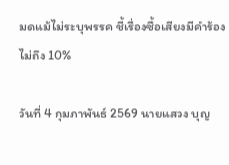มดแม้ไม่ระบุพรรค ชี้เรื่องซื้อเสียงมีคำร้องไม่ถึง 10%

วันที่ 4 กุมภาพันธ์ 2569 นายแสวง บุญ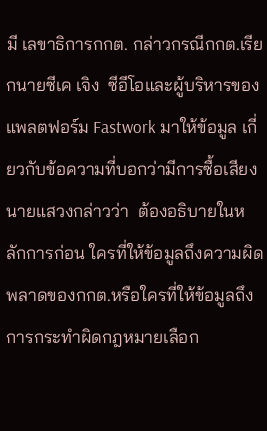มี เลขาธิการกกต. กล่าวกรณีกกต.เรียกนายซีเค เจิง  ซีอีโอและผู้บริหารของแพลตฟอร์ม Fastwork มาให้ข้อมูล เกี่ยวกับข้อความที่บอกว่ามีการซื้อเสียง  นายแสวงกล่าวว่า  ต้องอธิบายในหลักการก่อน ใครที่ให้ข้อมูลถึงความผิดพลาดของกกต.หรือใครที่ให้ข้อมูลถึงการกระทำผิดกฎหมายเลือก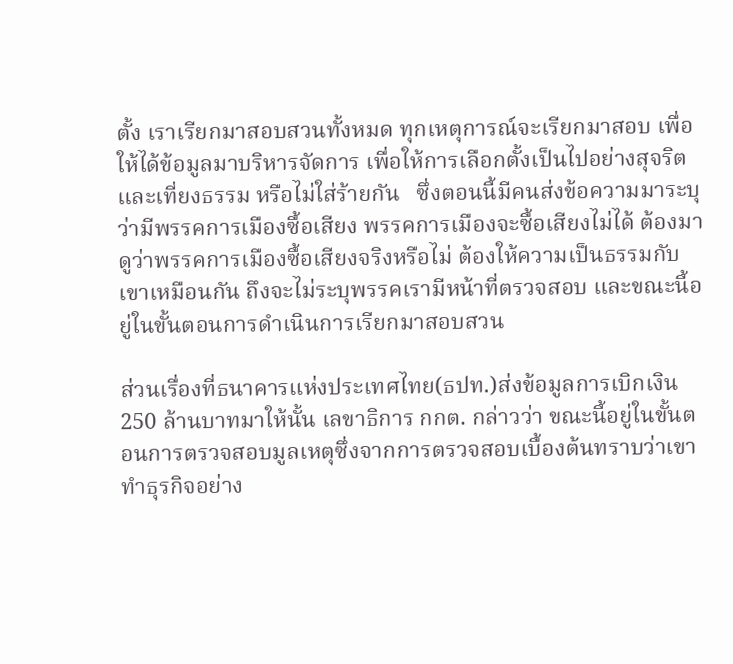ตั้ง เราเรียกมาสอบสวนทั้งหมด ทุกเหตุการณ์จะเรียกมาสอบ เพื่อให้ได้ข้อมูลมาบริหารจัดการ เพื่อให้การเลือกตั้งเป็นไปอย่างสุจริตและเที่ยงธรรม หรือไม่ใส่ร้ายกัน   ซึ่งตอนนี้มีคนส่งข้อความมาระบุว่ามีพรรคการเมืองซื้อเสียง พรรคการเมืองจะซื้อเสียงไม่ได้ ต้องมาดูว่าพรรคการเมืองซื้อเสียงจริงหรือไม่ ต้องให้ความเป็นธรรมกับเขาเหมือนกัน ถึงจะไม่ระบุพรรคเรามีหน้าที่ตรวจสอบ และขณะนี้อยู่ในขั้นตอนการดำเนินการเรียกมาสอบสวน

ส่วนเรื่องที่ธนาคารแห่งประเทศไทย(ธปท.)ส่งข้อมูลการเบิกเงิน 250 ล้านบาทมาให้นั้น เลขาธิการ กกต. กล่าวว่า ขณะนี้อยู่ในขั้นตอนการตรวจสอบมูลเหตุซึ่งจากการตรวจสอบเบื้องต้นทราบว่าเขาทำธุรกิจอย่าง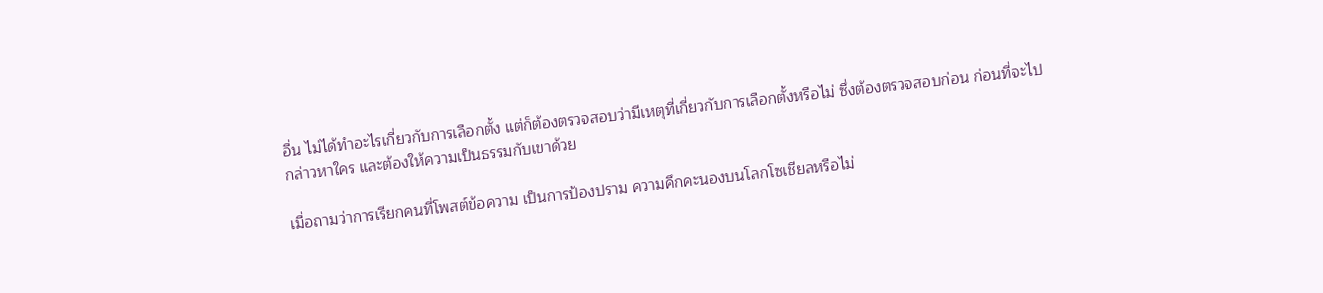อื่น ไม่ได้ทำอะไรเกี่ยวกับการเลือกตั้ง แต่ก็ต้องตรวจสอบว่ามีเหตุที่เกี่ยวกับการเลือกตั้งหรือไม่ ซึ่งต้องตรวจสอบก่อน ก่อนที่จะไปกล่าวหาใคร และต้องให้ความเป็นธรรมกับเขาด้วย

เมื่อถามว่าการเรียกคนที่โพสต์ข้อความ เป็นการป้องปราม ความคึกคะนองบนโลกโซเชียลหรือไม่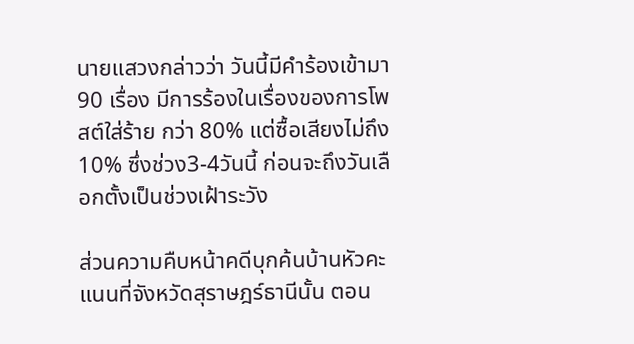นายแสวงกล่าวว่า วันนี้มีคำร้องเข้ามา 90 เรื่อง มีการร้องในเรื่องของการโพสต์ใส่ร้าย กว่า 80% แต่ซื้อเสียงไม่ถึง 10% ซึ่งช่วง3-4วันนี้ ก่อนจะถึงวันเลือกตั้งเป็นช่วงเฝ้าระวัง

ส่วนความคืบหน้าคดีบุกค้นบ้านหัวคะแนนที่จังหวัดสุราษฎร์ธานีนั้น ตอน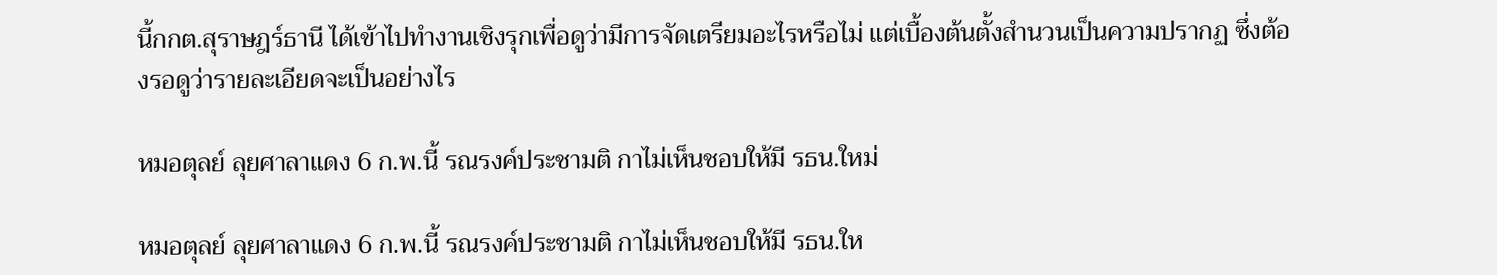นี้กกต.สุราษฎร์ธานี ได้เข้าไปทำงานเชิงรุกเพื่อดูว่ามีการจัดเตรียมอะไรหรือไม่ แต่เบื้องต้นตั้งสำนวนเป็นความปรากฏ ซึ่งต้องรอดูว่ารายละเอียดจะเป็นอย่างไร

หมอตุลย์ ลุยศาลาแดง 6 ก.พ.นี้ รณรงค์ประชามติ กาไม่เห็นชอบให้มี รธน.ใหม่

หมอตุลย์ ลุยศาลาแดง 6 ก.พ.นี้ รณรงค์ประชามติ กาไม่เห็นชอบให้มี รธน.ให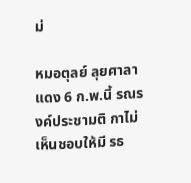ม่

หมอตุลย์ ลุยศาลาแดง 6 ก.พ.นี้ รณรงค์ประชามติ กาไม่เห็นชอบให้มี รธ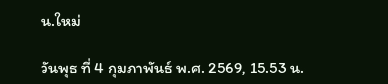น.ใหม่

วันพุธ ที่ 4 กุมภาพันธ์ พ.ศ. 2569, 15.53 น.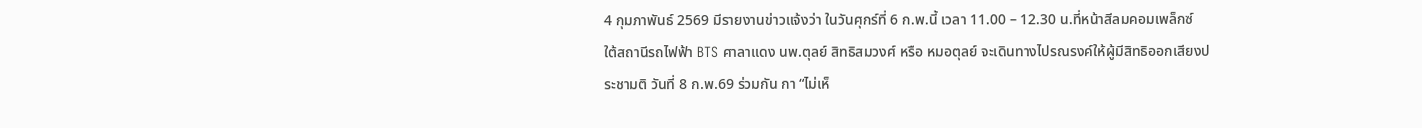4 กุมภาพันธ์ 2569 มีรายงานข่าวแจ้งว่า ในวันศุกร์ที่ 6 ก.พ.นี้ เวลา 11.00 – 12.30 น.ที่หน้าสีลมคอมเพล็กซ์ ใต้สถานีรถไฟฟ้า BTS ศาลาแดง นพ.ตุลย์ สิทธิสมวงศ์ หรือ หมอตุลย์ จะเดินทางไปรณรงค์ให้ผู้มีสิทธิออกเสียงประชามติ วันที่ 8 ก.พ.69 ร่วมกัน กา “ไม่เห็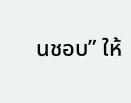นชอบ” ให้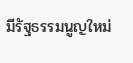มีรัฐธรรมนูญใหม่